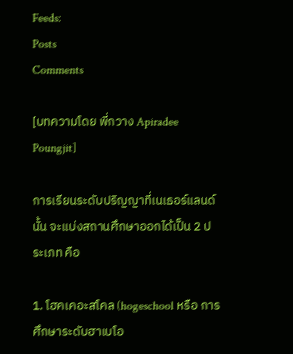Feeds:
Posts
Comments

[บทความโดย พี่กวาง Apiradee Poungjit]

การเรียนระดับปริญญาที่เนเธอร์แลนด์นั้น จะแบ่งสถานศึกษาออกได้เป็น 2 ประเภท คือ

1. โฮคเคอะสโคล (hogeschool หรือ การศึกษาระดับฮาเบโอ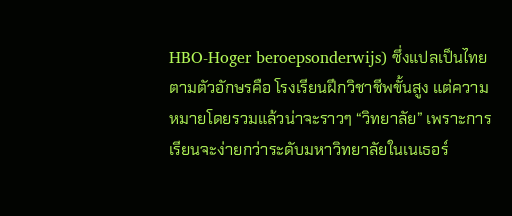HBO-Hoger beroepsonderwijs) ซึ่งแปลเป็นไทยตามตัวอักษรคือ โรงเรียนฝึกวิชาชีพขั้นสูง แต่ความหมายโดยรวมแล้วน่าจะราวๆ “วิทยาลัย” เพราะการเรียนจะง่ายกว่าระดับมหาวิทยาลัยในเนเธอร์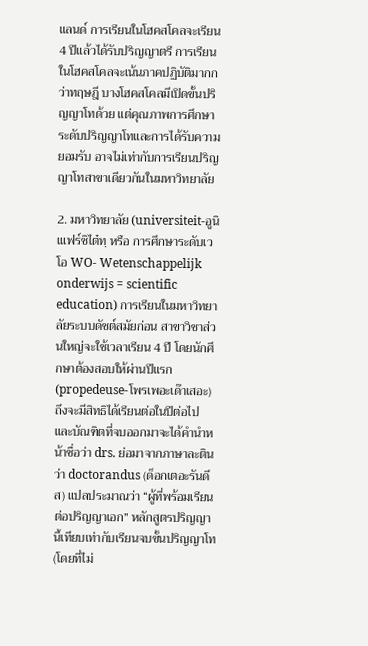แลนด์ การเรียนในโฮคสโคลจะเรียน 4 ปีแล้วได้รับปริญญาตรี การเรียนในโฮคสโคลจะเน้นภาคปฏิบัติมากกว่าทฤษฎี บางโฮคสโคลมีเปิดขั้นปริญญาโทด้วย แต่คุณภาพการศึกษาระดับปริญญาโทและการได้รับความยอมรับ อาจไม่เท่ากับการเรียนปริญญาโทสาขาเดียวกันในมหาวิทยาลัย

2. มหาวิทยาลัย (universiteit-อูนิเแฟร์ซิไต๋ทฺ หรือ การศึกษาระดับเวโอ WO- Wetenschappelijk onderwijs = scientific education) การเรียนในมหาวิทยาลัยระบบดัชต์สมัยก่อน สาขาวิชาส่วนใหญ่จะใช้เวลาเรียน 4 ปี โดยนักศึกษาต้องสอบให้ผ่านปีแรก (propedeuse-โพรเพอะเด๊าเสอะ) ถึงจะมีสิทธิได้เรียนต่อในปีต่อไป และบัณฑิตที่จบออกมาจะได้คำนำหน้าชื่อว่า drs. ย่อมาจากภาษาละตินว่า doctorandus (ด็อกเตอะรันดึส) แปลประมาณว่า “ผู้ที่พร้อมเรียนต่อปริญญาเอก” หลักสูตรปริญญานี้เทียบเท่ากับเรียนจบขั้นปริญญาโท (โดยที่ไม่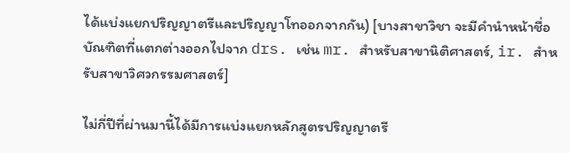ได้แบ่งแยกปริญญาตรีและปริญญาโทออกจากกัน) [บางสาขาวิชา จะมีคำนำหน้าชื่อบัณฑิตที่แตกต่างออกไปจาก drs. เช่น mr. สำหรับสาขานิติศาสตร์, ir. สำหรับสาขาวิศวกรรมศาสตร์]

ไม่กี่ปีที่ผ่านมานี้ได้มีการแบ่งแยกหลักสูตรปริญญาตรี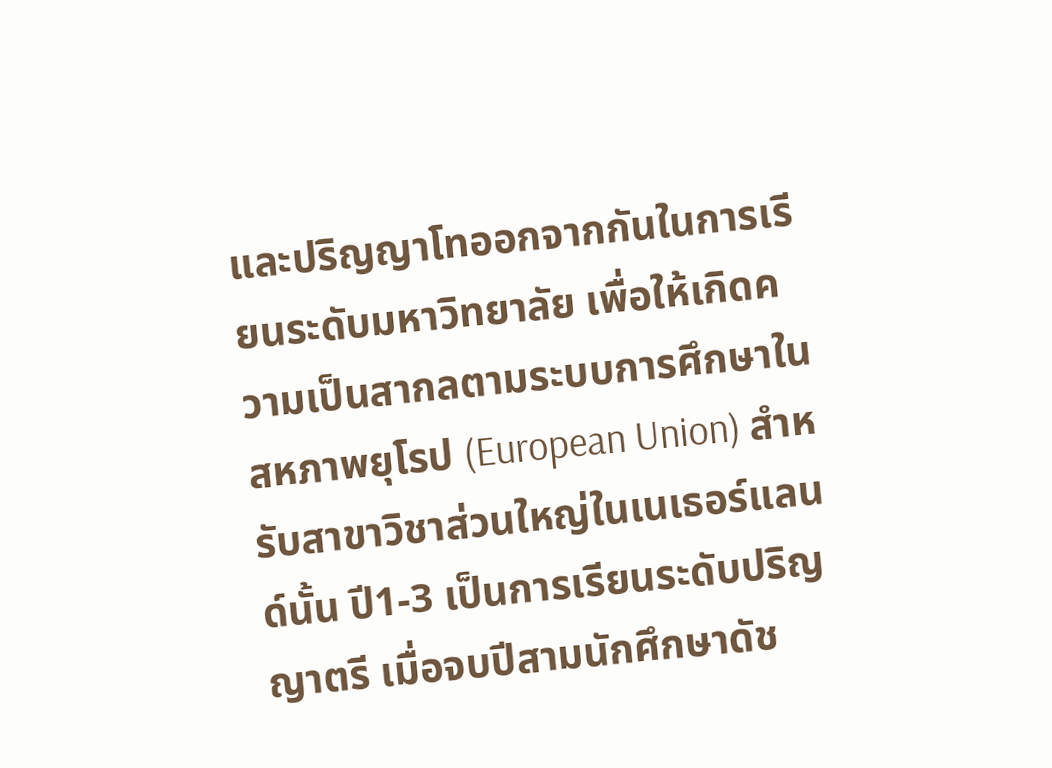และปริญญาโทออกจากกันในการเรียนระดับมหาวิทยาลัย เพื่อให้เกิดความเป็นสากลตามระบบการศึกษาในสหภาพยุโรป (European Union) สำหรับสาขาวิชาส่วนใหญ่ในเนเธอร์แลนด์นั้น ปี1-3 เป็นการเรียนระดับปริญญาตรี เมื่อจบปีสามนักศึกษาดัช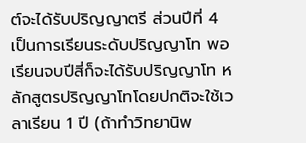ต์จะได้รับปริญญาตรี ส่วนปีที่ 4 เป็นการเรียนระดับปริญญาโท พอเรียนจบปีสี่ก็จะได้รับปริญญาโท หลักสูตรปริญญาโทโดยปกติจะใช้เวลาเรียน 1 ปี (ถ้าทำวิทยานิพ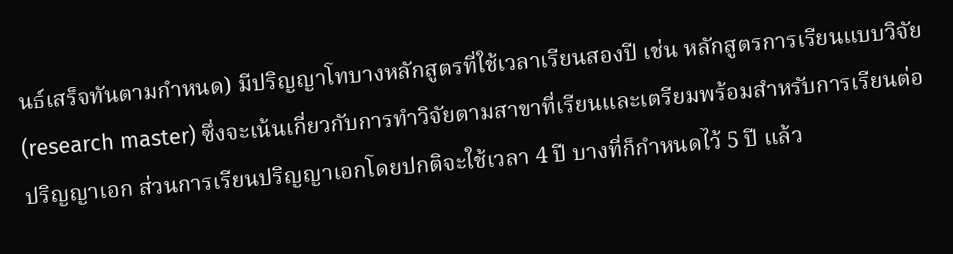นธ์เสร็จทันตามกำหนด) มีปริญญาโทบางหลักสูตรที่ใช้เวลาเรียนสองปี เช่น หลักสูตรการเรียนแบบวิจัย (research master) ซึ่งจะเน้นเกี่ยวกับการทำวิจัยตามสาขาที่เรียนและเตรียมพร้อมสำหรับการเรียนต่อปริญญาเอก ส่วนการเรียนปริญญาเอกโดยปกติจะใช้เวลา 4 ปี บางที่ก็กำหนดไว้ 5 ปี แล้ว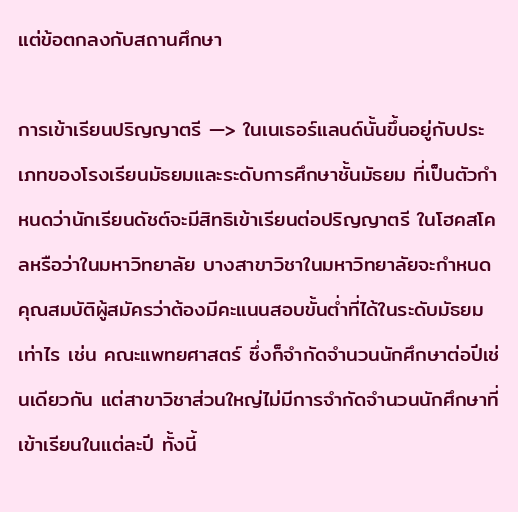แต่ข้อตกลงกับสถานศึกษา

การเข้าเรียนปริญญาตรี —> ในเนเธอร์แลนด์นั้นขึ้นอยู่กับประเภทของโรงเรียนมัธยมและระดับการศึกษาชั้นมัธยม ที่เป็นตัวกำหนดว่านักเรียนดัชต์จะมีสิทธิเข้าเรียนต่อปริญญาตรี ในโฮคสโคลหรือว่าในมหาวิทยาลัย บางสาขาวิชาในมหาวิทยาลัยจะกำหนดคุณสมบัติผู้สมัครว่าต้องมีคะแนนสอบขั้นต่ำที่ได้ในระดับมัธยมเท่าไร เช่น คณะแพทยศาสตร์ ซึ่งก็จำกัดจำนวนนักศึกษาต่อปีเช่นเดียวกัน แต่สาขาวิชาส่วนใหญ่ไม่มีการจำกัดจำนวนนักศึกษาที่เข้าเรียนในแต่ละปี ทั้งนี้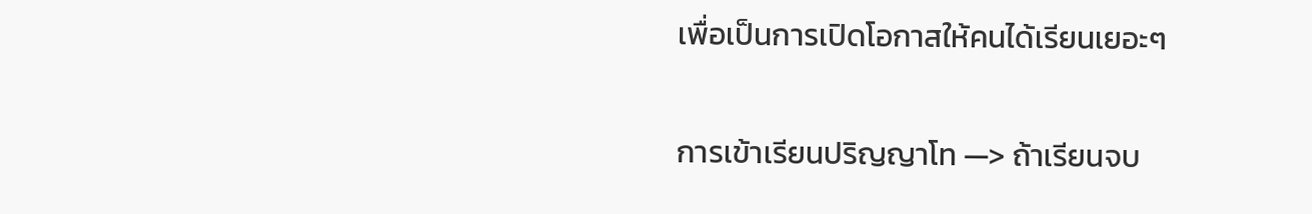เพื่อเป็นการเปิดโอกาสให้คนได้เรียนเยอะๆ

การเข้าเรียนปริญญาโท —> ถ้าเรียนจบ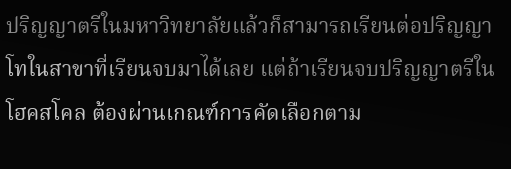ปริญญาตรีในมหาวิทยาลัยแล้วก็สามารถเรียนต่อปริญญาโทในสาขาที่เรียนจบมาได้เลย แต่ถ้าเรียนจบปริญญาตรีในโฮคสโคล ต้องผ่านเกณฑ์การคัดเลือกตาม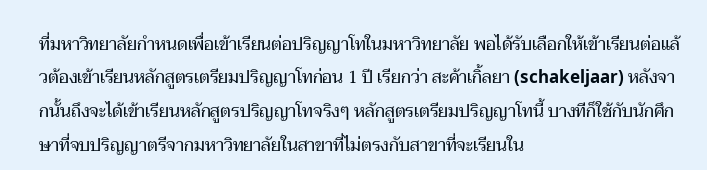ที่มหาวิทยาลัยกำหนดเพื่อเข้าเรียนต่อปริญญาโทในมหาวิทยาลัย พอได้รับเลือกให้เข้าเรียนต่อแล้วต้องเข้าเรียนหลักสูตรเตรียมปริญญาโทก่อน 1 ปี เรียกว่า สะค้าเกิ้ลยา (schakeljaar) หลังจากนั้นถึงจะได้เข้าเรียนหลักสูตรปริญญาโทจริงๆ หลักสูตรเตรียมปริญญาโทนี้ บางทีก็ใช้กับนักศึกษาที่จบปริญญาตรีจากมหาวิทยาลัยในสาขาที่ไม่ตรงกับสาขาที่จะเรียนใน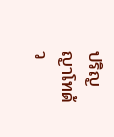ปริญญาโทด้ว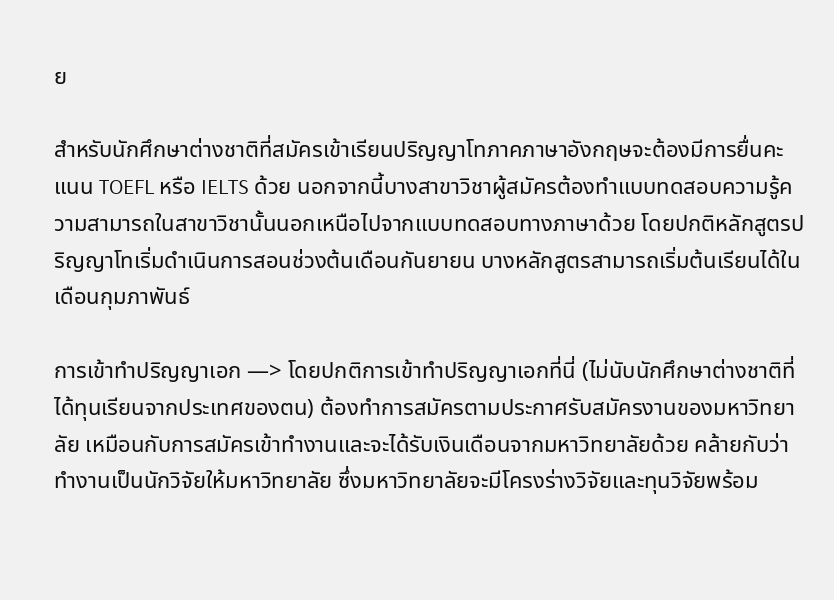ย

สำหรับนักศึกษาต่างชาติที่สมัครเข้าเรียนปริญญาโทภาคภาษาอังกฤษจะต้องมีการยื่นคะแนน TOEFL หรือ IELTS ด้วย นอกจากนี้บางสาขาวิชาผู้สมัครต้องทำแบบทดสอบความรู้ความสามารถในสาขาวิชานั้นนอกเหนือไปจากแบบทดสอบทางภาษาด้วย โดยปกติหลักสูตรปริญญาโทเริ่มดำเนินการสอนช่วงต้นเดือนกันยายน บางหลักสูตรสามารถเริ่มต้นเรียนได้ในเดือนกุมภาพันธ์

การเข้าทำปริญญาเอก —> โดยปกติการเข้าทำปริญญาเอกที่นี่ (ไม่นับนักศึกษาต่างชาติที่ได้ทุนเรียนจากประเทศของตน) ต้องทำการสมัครตามประกาศรับสมัครงานของมหาวิทยาลัย เหมือนกับการสมัครเข้าทำงานและจะได้รับเงินเดือนจากมหาวิทยาลัยด้วย คล้ายกับว่าทำงานเป็นนักวิจัยให้มหาวิทยาลัย ซึ่งมหาวิทยาลัยจะมีโครงร่างวิจัยและทุนวิจัยพร้อม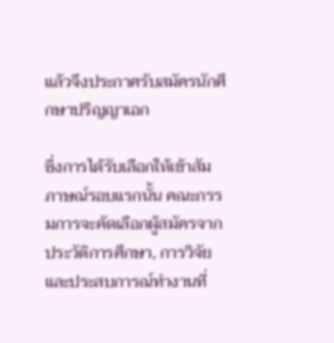แล้วจึงประกาศรับสมัครนักศึกษาปริญญาเอก

ซึ่งการได้รับเลือกให้เข้าสัมภาษณ์รอบแรกนั้น คณะกรรมการจะคัดเลือกผู้สมัครจากประวัติการศึกษา, การวิจัยและประสบการณ์ทำงานที่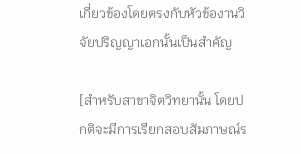เกี่ยวข้องโดยตรงกับหัวข้องานวิจัยปริญญาเอกนั้นเป็นสำคัญ

[สำหรับสาขาจิตวิทยานั้น โดยปกติจะมีการเรียกสอบสัมภาษณ์ร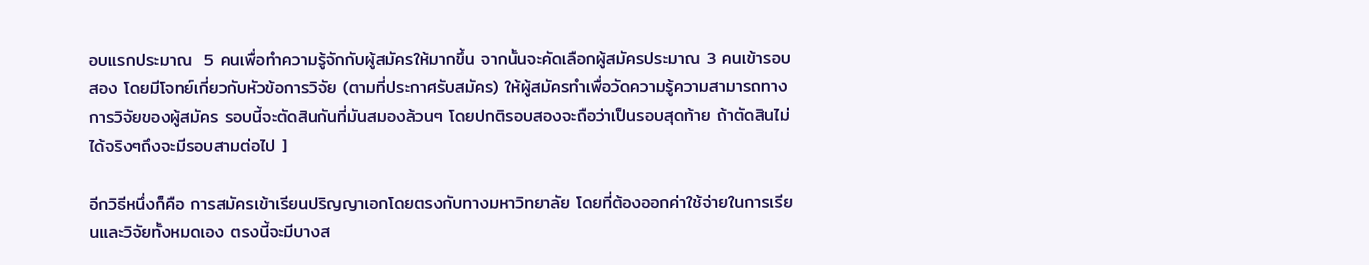อบแรกประมาณ  5 คนเพื่อทำความรู้จักกับผู้สมัครให้มากขึ้น จากนั้นจะคัดเลือกผู้สมัครประมาณ 3 คนเข้ารอบสอง โดยมีโจทย์เกี่ยวกับหัวข้อการวิจัย (ตามที่ประกาศรับสมัคร) ให้ผู้สมัครทำเพื่อวัดความรู้ความสามารถทางการวิจัยของผู้สมัคร รอบนี้จะตัดสินกันที่มันสมองล้วนๆ โดยปกติรอบสองจะถือว่าเป็นรอบสุดท้าย ถ้าตัดสินไม่ได้จริงๆถึงจะมีรอบสามต่อไป ]

อีกวิธีหนึ่งก็คือ การสมัครเข้าเรียนปริญญาเอกโดยตรงกับทางมหาวิทยาลัย โดยที่ต้องออกค่าใช้จ่ายในการเรียนและวิจัยทั้งหมดเอง ตรงนี้จะมีบางส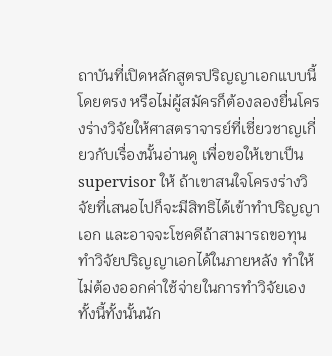ถาบันที่เปิดหลักสูตรปริญญาเอกแบบนี้โดยตรง หรือไม่ผู้สมัครก็ต้องลองยื่นโครงร่างวิจัยให้ศาสตราจารย์ที่เชี่ยวชาญเกี่ยวกับเรื่องนั้นอ่านดู เพื่อขอให้เขาเป็น supervisor ให้ ถ้าเขาสนใจโครงร่างวิจัยที่เสนอไปก็จะมีสิทธิได้เข้าทำปริญญาเอก และอาจจะโชคดีถ้าสามารถขอทุนทำวิจัยปริญญาเอกได้ในภายหลัง ทำให้ไม่ต้องออกค่าใช้จ่ายในการทำวิจัยเอง ทั้งนี้ทั้งนั้นนัก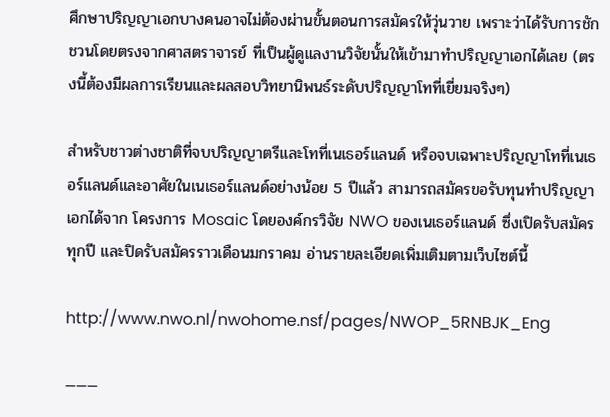ศึกษาปริญญาเอกบางคนอาจไม่ต้องผ่านขั้นตอนการสมัครให้วุ่นวาย เพราะว่าได้รับการชักชวนโดยตรงจากศาสตราจารย์ ที่เป็นผู้ดูแลงานวิจัยนั้นให้เข้ามาทำปริญญาเอกได้เลย (ตรงนี้ต้องมีผลการเรียนและผลสอบวิทยานิพนธ์ระดับปริญญาโทที่เยี่ยมจริงๆ)

สำหรับชาวต่างชาติที่จบปริญญาตรีและโทที่เนเธอร์แลนด์ หรือจบเฉพาะปริญญาโทที่เนเธอร์แลนด์และอาศัยในเนเธอร์แลนด์อย่างน้อย 5 ปีแล้ว สามารถสมัครขอรับทุนทำปริญญาเอกได้จาก โครงการ Mosaic โดยองค์กรวิจัย NWO ของเนเธอร์แลนด์ ซึ่งเปิดรับสมัครทุกปี และปิดรับสมัครราวเดือนมกราคม อ่านรายละเอียดเพิ่มเติมตามเว็บไซต์นี้

http://www.nwo.nl/nwohome.nsf/pages/NWOP_5RNBJK_Eng

———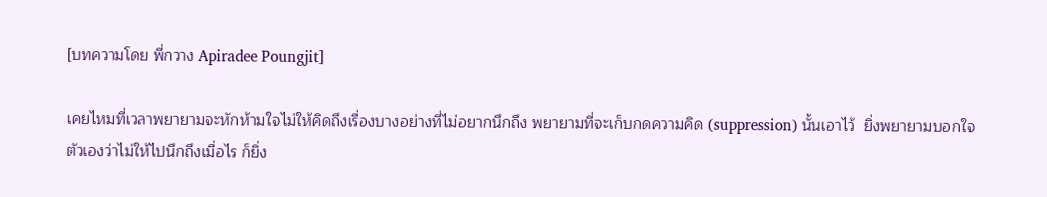[บทความโดย พี่กวาง Apiradee Poungjit]

เคยไหมที่เวลาพยายามจะหักห้ามใจไม่ให้คิดถึงเรื่องบางอย่างที่ไม่อยากนึกถึง พยายามที่จะเก็บกดความคิด (suppression) นั้นเอาไว้  ยิ่งพยายามบอกใจตัวเองว่าไม่ให้ไปนึกถึงเมื่อไร ก็ยิ่ง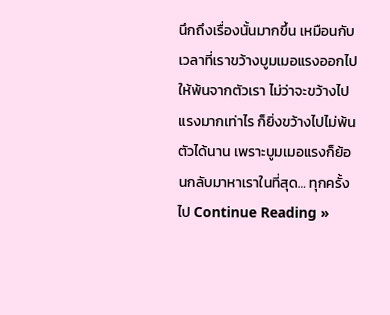นึกถึงเรื่องนั้นมากขึ้น เหมือนกับเวลาที่เราขว้างบูมเมอแรงออกไปให้พ้นจากตัวเรา ไม่ว่าจะขว้างไปแรงมากเท่าไร ก็ยิ่งขว้างไปไม่พ้นตัวได้นาน เพราะบูมเมอแรงก็ย้อนกลับมาหาเราในที่สุด… ทุกครั้งไป Continue Reading »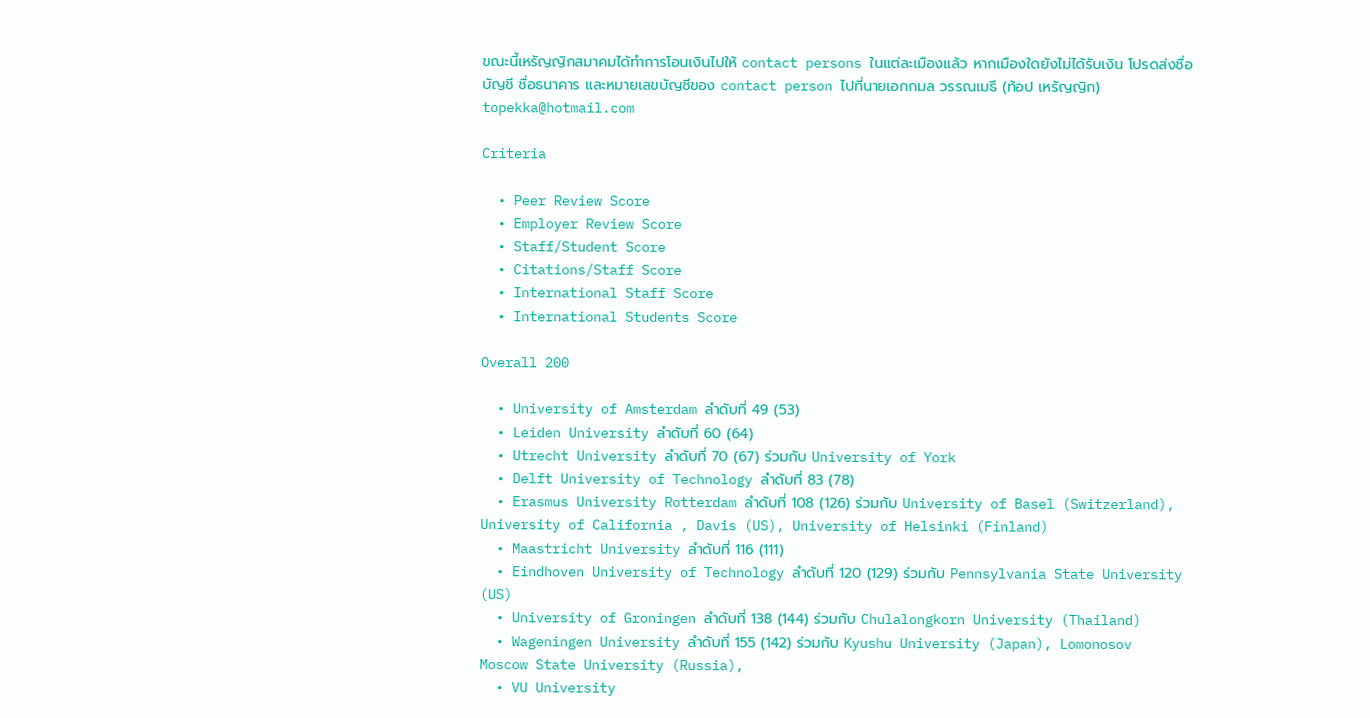ขณะนี้เหรัญญิกสมาคมได้ทำการโอนเงินไปให้ contact persons ในแต่ละเมืองแล้ว หากเมืองใดยังไม่ได้รับเงิน โปรดส่งชื่อบัญชี ชื่อธนาคาร และหมายเลขบัญชีของ contact person ไปที่นายเอกกมล วรรณเมธี (ท้อป เหรัญญิก) topekka@hotmail.com

Criteria

  • Peer Review Score
  • Employer Review Score
  • Staff/Student Score
  • Citations/Staff Score
  • International Staff Score
  • International Students Score

Overall 200

  • University of Amsterdam ลำดับที่ 49 (53)
  • Leiden University ลำดับที่ 60 (64)
  • Utrecht University ลำดับที่ 70 (67) ร่วมกับ University of York
  • Delft University of Technology ลำดับที่ 83 (78)
  • Erasmus University Rotterdam ลำดับที่ 108 (126) ร่วมกับ University of Basel (Switzerland), University of California , Davis (US), University of Helsinki (Finland)
  • Maastricht University ลำดับที่ 116 (111)
  • Eindhoven University of Technology ลำดับที่ 120 (129) ร่วมกับ Pennsylvania State University (US)
  • University of Groningen ลำดับที่ 138 (144) ร่วมกับ Chulalongkorn University (Thailand)
  • Wageningen University ลำดับที่ 155 (142) ร่วมกับ Kyushu University (Japan), Lomonosov Moscow State University (Russia),
  • VU University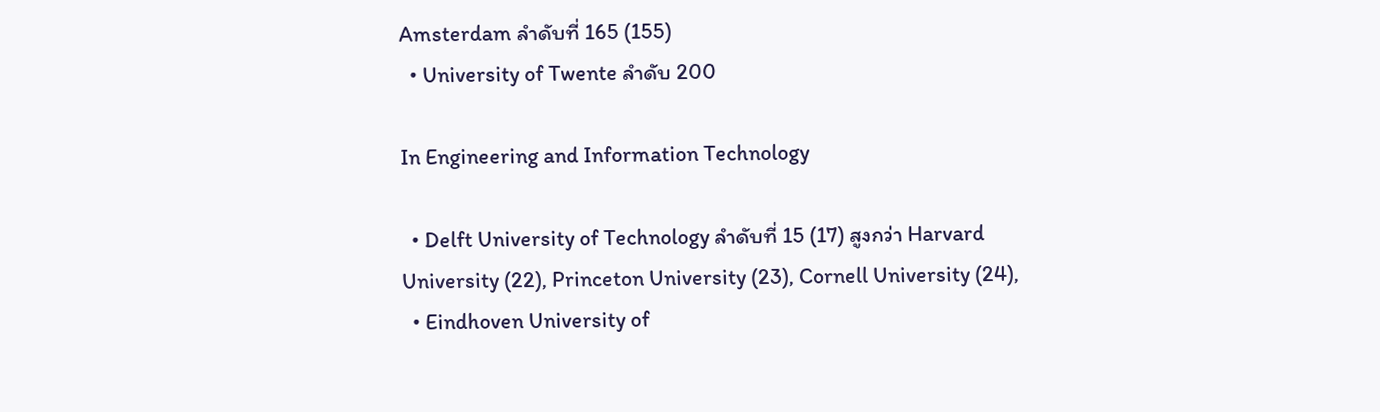Amsterdam ลำดับที่ 165 (155)
  • University of Twente ลำดับ 200

In Engineering and Information Technology

  • Delft University of Technology ลำดับที่ 15 (17) สูงกว่า Harvard University (22), Princeton University (23), Cornell University (24),
  • Eindhoven University of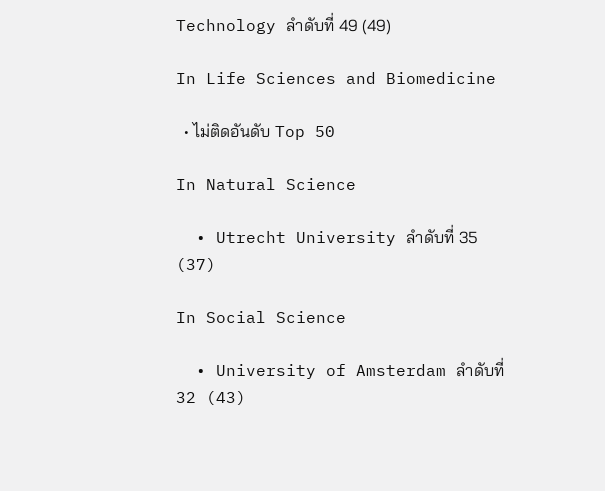Technology ลำดับที่ 49 (49)

In Life Sciences and Biomedicine

  • ไม่ติดอันดับ Top 50

In Natural Science

  • Utrecht University ลำดับที่ 35 (37)

In Social Science

  • University of Amsterdam ลำดับที่ 32 (43)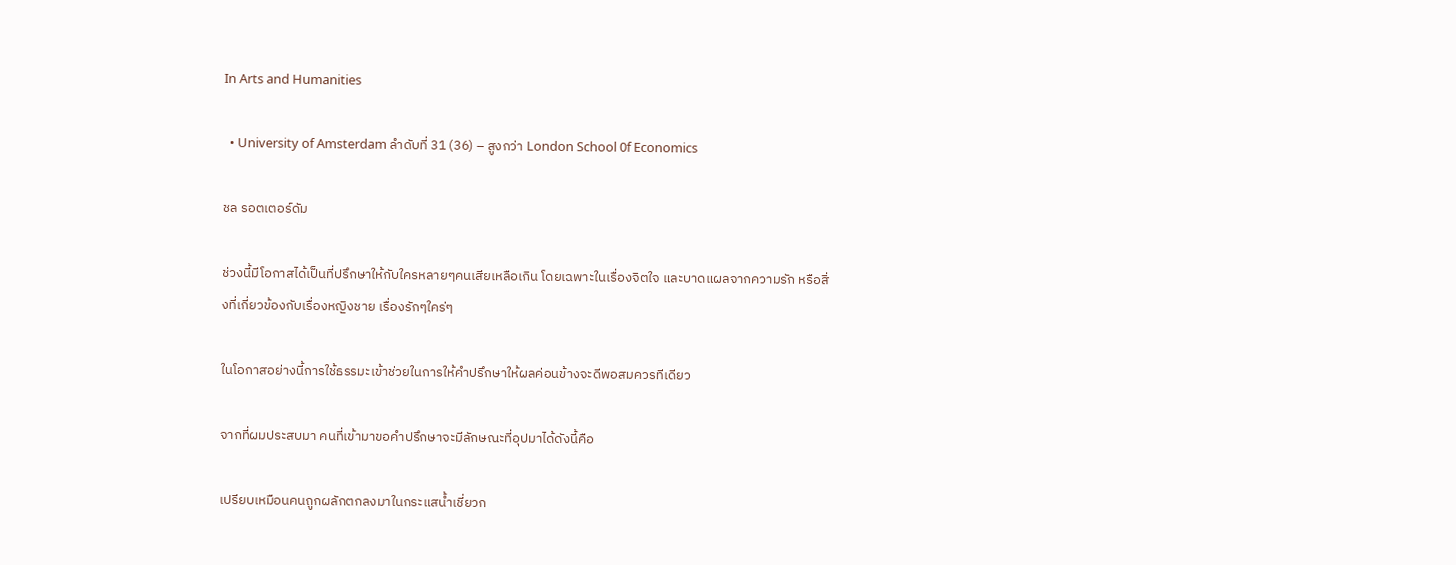In Arts and Humanities

  • University of Amsterdam ลำดับที่ 31 (36) – สูงกว่า London School 0f Economics

ชล รอตเตอร์ดัม

ช่วงนี้มีโอกาสได้เป็นที่ปรึกษาให้กับใครหลายๆคนเสียเหลือเกิน โดยเฉพาะในเรื่องจิตใจ และบาดแผลจากความรัก หรือสิ่งที่เกี่ยวข้องกับเรื่องหญิงชาย เรื่องรักๆใคร่ๆ

ในโอกาสอย่างนี้การใช้ธรรมะเข้าช่วยในการให้คำปรึกษาให้ผลค่อนข้างจะดีพอสมควรทีเดียว

จากที่ผมประสบมา คนที่เข้ามาขอคำปรึกษาจะมีลักษณะที่อุปมาได้ดังนี้คือ

เปรียบเหมือนคนถูกผลักตกลงมาในกระแสน้ำเชี่ยวก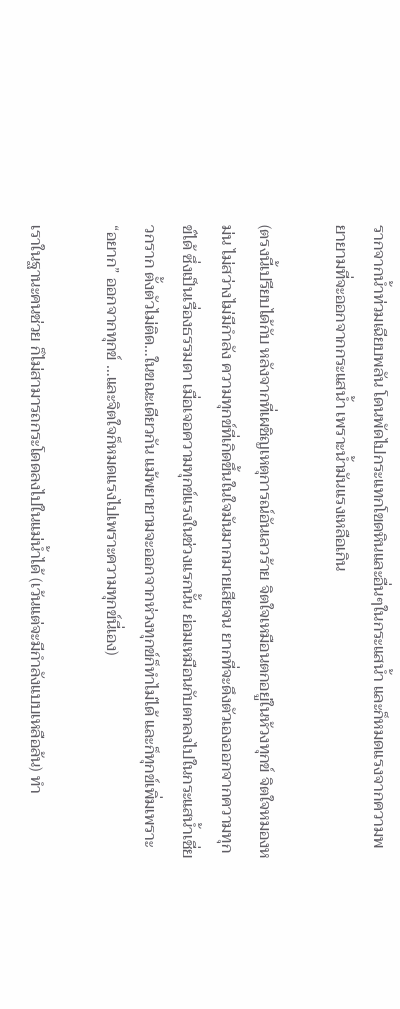รากจากน้ำท่วมเฉียบพลัน โดนพัดไปกระแทกโขดหินและอื่นๆในกระแสน้ำ และก็หมดแรงจากความพยายามที่จะออกจากกระแสน้ำ เพราะน้ำมันแรงเหลือเกิน

(ตรงนี้เปรียบได้กับ หลังจากที่เผชิญเหตุการณ์อันเลวร้าย จิตใจเหมือนตกอยู่ในห้วงทุกข์ จิตใจหมองหม่น ไม่สว่างไม่มีกำลัง ความทุกข์ที่เกิดขึ้นในใจมันมากมายเสียจน ยากที่จะดึงตัวเองออกจากความทุกข์ได้ ซึ่งเป็นเรื่องธรรมดา เมื่อเจอความทุกข์แรงในช่วงแรกนั้น ย่อมเหมือนกับตกลงไปในกระแสน้ำเชี่ยวกราก ตั้งตัวไม่ติด…ในขณะเดียวกัน แม้พยายามจะออกจากห่วงทุกข์ก็ทำไม่ได้ และก็ทุกข์เพิ่มเพราะ “อยาก” ออกจากทุกข์ …และจิตใจก็หมดแรงไปเพราะความทุกข์นี่เอง)

เราในฐานะคนช่วย ก็ไม่สามารถกระโดดลงไปในแม่น้ำได้ (เว้นแต่จะมีกำลังแบบเหลือล้น) ทำ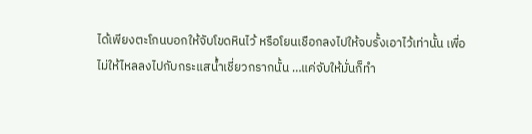ได้เพียงตะโกนบอกให้จับโขดหินไว้ หรือโยนเชือกลงไปให้จบรั้งเอาไว้เท่านั้น เพื่อไม่ให้ไหลลงไปกับกระแสน้ำเชี่ยวกรากนั้น …แค่จับให้มั่นก็ทำ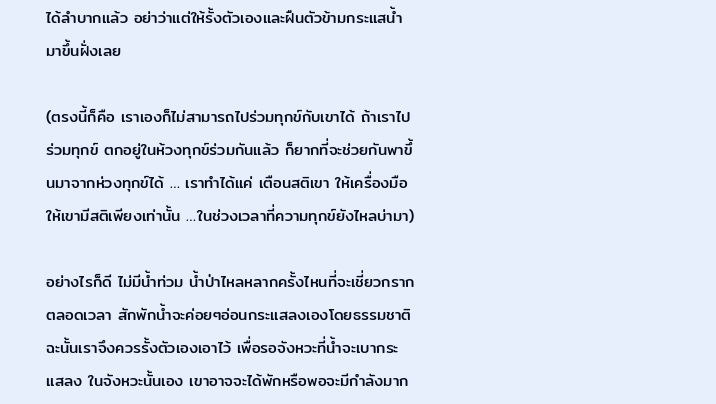ได้ลำบากแล้ว อย่าว่าแต่ให้รั้งตัวเองและฝืนตัวข้ามกระแสน้ำมาขึ้นฝั่งเลย

(ตรงนี้ก็คือ เราเองก็ไม่สามารถไปร่วมทุกข์กับเขาได้ ถ้าเราไปร่วมทุกข์ ตกอยู่ในห้วงทุกข์ร่วมกันแล้ว ก็ยากที่จะช่วยกันพาขึ้นมาจากห่วงทุกข์ได้ … เราทำได้แค่ เตือนสติเขา ให้เครื่องมือ ให้เขามีสติเพียงเท่านั้น …ในช่วงเวลาที่ความทุกข์ยังไหลบ่ามา)

อย่างไรก็ดี ไม่มีน้ำท่วม น้ำป่าไหลหลากครั้งไหนที่จะเชี่ยวกรากตลอดเวลา สักพักน้ำจะค่อยๆอ่อนกระแสลงเองโดยธรรมชาติ ฉะนั้นเราจึงควรรั้งตัวเองเอาไว้ เพื่อรอจังหวะที่น้ำจะเบากระแสลง ในจังหวะนั้นเอง เขาอาจจะได้พักหรือพอจะมีกำลังมาก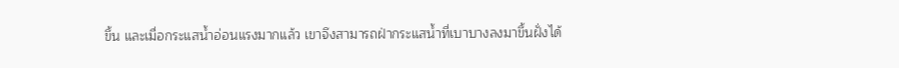ขึ้น และเมื่อกระแสน้ำอ่อนแรงมากแล้ว เขาจึงสามารถฝ่ากระแสน้ำที่เบาบางลงมาขึ้นฝั่งได้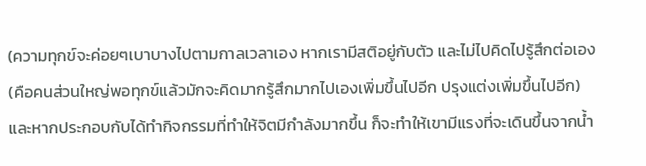(ความทุกข์จะค่อยๆเบาบางไปตามกาลเวลาเอง หากเรามีสติอยู่กับตัว และไม่ไปคิดไปรู้สึกต่อเอง (คือคนส่วนใหญ่พอทุกข์แล้วมักจะคิดมากรู้สึกมากไปเองเพิ่มขึ้นไปอีก ปรุงแต่งเพิ่มขึ้นไปอีก) และหากประกอบกับได้ทำกิจกรรมที่ทำให้จิตมีกำลังมากขึ้น ก็จะทำให้เขามีแรงที่จะเดินขึ้นจากน้ำ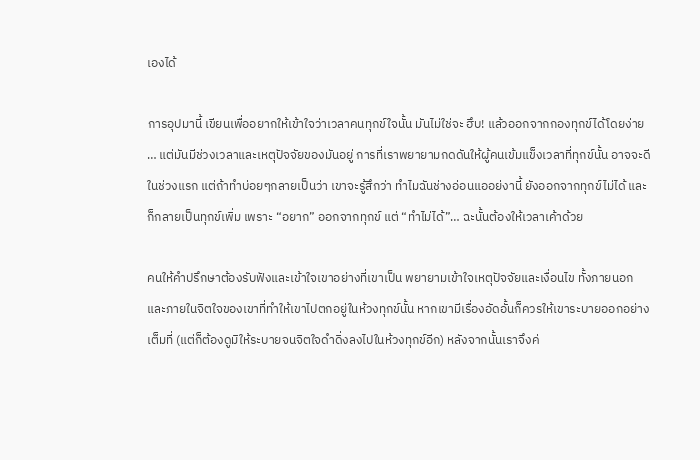เองได้

การอุปมานี้ เขียนเพื่ออยากให้เข้าใจว่าเวลาคนทุกข์ใจนั้น มันไม่ใช่จะ ฮึบ! แล้วออกจากกองทุกข์ได้โดยง่าย … แต่มันมีช่วงเวลาและเหตุปัจจัยของมันอยู่ การที่เราพยายามกดดันให้ผู้คนเข้มแข็งเวลาที่ทุกข์นั้น อาจจะดีในช่วงแรก แต่ถ้าทำบ่อยๆกลายเป็นว่า เขาจะรู้สึกว่า ทำไมฉันช่างอ่อนแออย่งานี้ ยังออกจากทุกข์ไม่ได้ และก็กลายเป็นทุกข์เพิ่ม เพราะ “อยาก” ออกจากทุกข์ แต่ “ทำไม่ได้”… ฉะนั้นต้องให้เวลาเค้าด้วย

คนให้คำปรึกษาต้องรับฟังและเข้าใจเขาอย่างที่เขาเป็น พยายามเข้าใจเหตุปัจจัยและเงื่อนไข ทั้งภายนอก และภายในจิตใจของเขาที่ทำให้เขาไปตกอยู่ในห้วงทุกข์นั้น หากเขามีเรื่องอัดอั้นก็ควรให้เขาระบายออกอย่างเต็มที่ (แต่ก็ต้องดูมิให้ระบายจนจิตใจดำดิ่งลงไปในห้วงทุกข์อีก) หลังจากนั้นเราจึงค่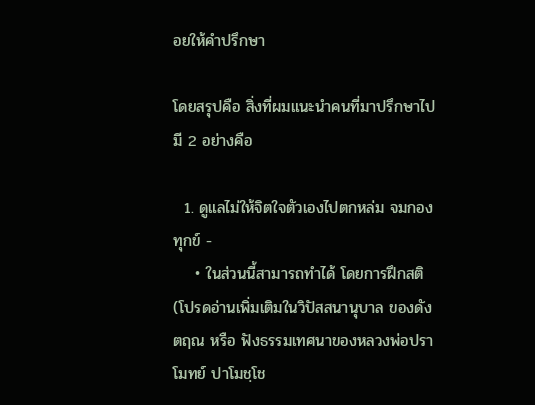อยให้คำปรึกษา

โดยสรุปคือ สิ่งที่ผมแนะนำคนที่มาปรึกษาไปมี 2 อย่างคือ

  1. ดูแลไม่ให้จิตใจตัวเองไปตกหล่ม จมกองทุกข์ -
    • ในส่วนนี้สามารถทำได้ โดยการฝึกสติ (โปรดอ่านเพิ่มเติมในวิปัสสนานุบาล ของดังตฤณ หรือ ฟังธรรมเทศนาของหลวงพ่อปราโมทย์ ปาโมชฺโช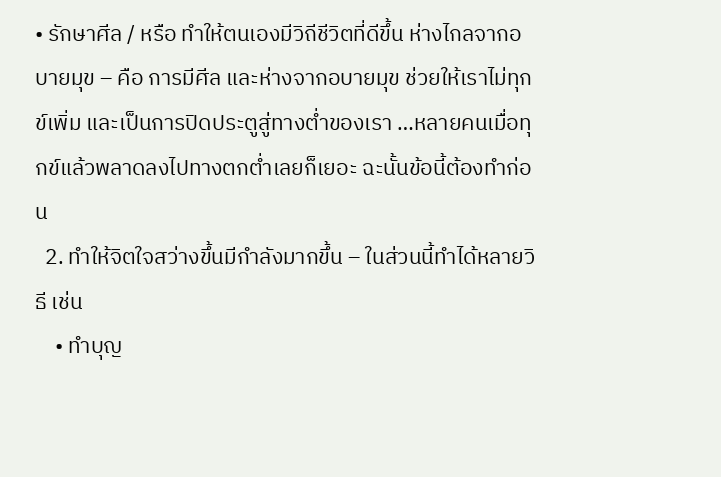• รักษาศีล / หรือ ทำให้ตนเองมีวิถีชีวิตที่ดีขึ้น ห่างไกลจากอบายมุข – คือ การมีศีล และห่างจากอบายมุข ช่วยให้เราไม่ทุกข์เพิ่ม และเป็นการปิดประตูสู่ทางต่ำของเรา …หลายคนเมื่อทุกข์แล้วพลาดลงไปทางตกต่ำเลยก็เยอะ ฉะนั้นข้อนี้ต้องทำก่อน
  2. ทำให้จิตใจสว่างขึ้นมีกำลังมากขึ้น – ในส่วนนี้ทำได้หลายวิธี เช่น
    • ทำบุญ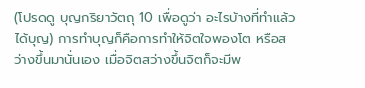(โปรดดู บุญกริยาวัตถุ 10 เพื่อดูว่า อะไรบ้างที่ทำแล้วได้บุญ) การทำบุญก็คือการทำให้จิตใจพองโต หรือสว่างขึ้นมานั่นเอง เมื่อจิตสว่างขึ้นจิตก็จะมีพ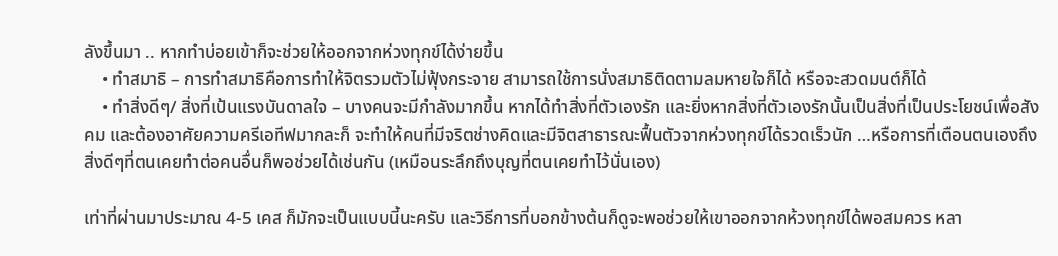ลังขึ้นมา .. หากทำบ่อยเข้าก็จะช่วยให้ออกจากห่วงทุกข์ได้ง่ายขึ้น
    • ทำสมาธิ – การทำสมาธิคือการทำให้จิตรวมตัวไม่ฟุ้งกระจาย สามารถใช้การนั่งสมาธิติดตามลมหายใจก็ได้ หรือจะสวดมนต์ก็ได้
    • ทำสิ่งดีๆ/ สิ่งที่เป้นแรงบันดาลใจ – บางคนจะมีกำลังมากขึ้น หากได้ทำสิ่งที่ตัวเองรัก และยิ่งหากสิ่งที่ตัวเองรักนั้นเป็นสิ่งที่เป็นประโยชน์เพื่อสังคม และต้องอาศัยความครีเอทีฟมากละก็ จะทำให้คนที่มีจริตช่างคิดและมีจิตสาธารณะฟื้นตัวจากห่วงทุกข์ได้รวดเร็วนัก …หรือการที่เตือนตนเองถึงสิ่งดีๆที่ตนเคยทำต่อคนอื่นก็พอช่วยได้เช่นกัน (เหมือนระลึกถึงบุญที่ตนเคยทำไว้นั่นเอง)

เท่าที่ผ่านมาประมาณ 4-5 เคส ก็มักจะเป็นแบบนี้นะครับ และวิธีการที่บอกข้างต้นก็ดูจะพอช่วยให้เขาออกจากห้วงทุกข์ได้พอสมควร หลา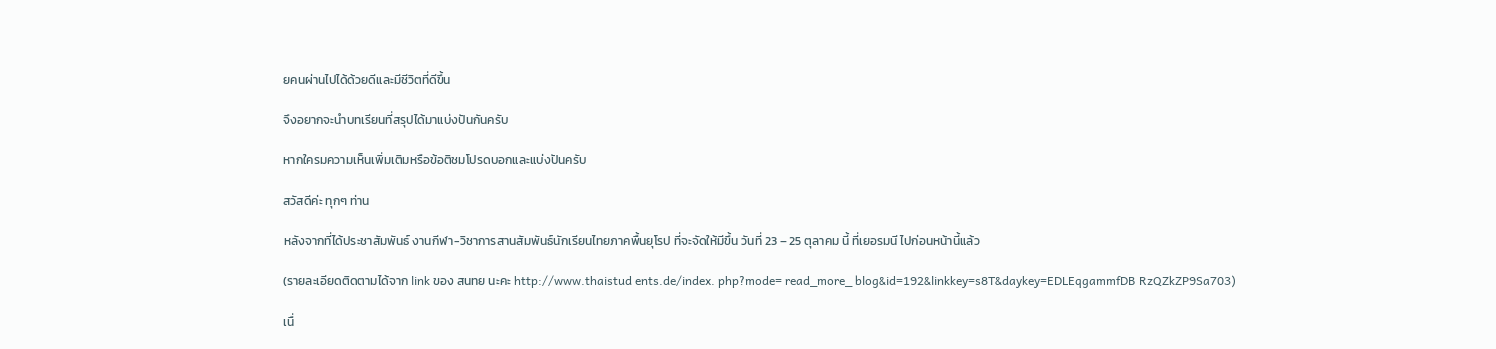ยคนผ่านไปได้ด้วยดีและมีชีวิตที่ดีขึ้น

จึงอยากจะนำบทเรียนที่สรุปได้มาแบ่งปันกันครับ

หากใครมความเห็นเพิ่มเติมหรือข้อติชมโปรดบอกและแบ่งปันครับ

สวัสดีค่ะ ทุกๆ ท่าน

หลังจากที่ได้ประชาสัมพันธ์ งานกีฬา-วิชาการสานสัมพันธ์นักเรียนไทยภาคพื้นยุโรป ที่จะจัดให้มีขึ้น วันที่ 23 – 25 ตุลาคม นี้ ที่เยอรมนี ไปก่อนหน้านี้แล้ว

(รายละเอียดติดตามได้จาก link ของ สนทย นะคะ http://www.thaistud ents.de/index. php?mode= read_more_ blog&id=192&linkkey=s8T&daykey=EDLEqgammfDB RzQZkZP9Sa703)

เนื่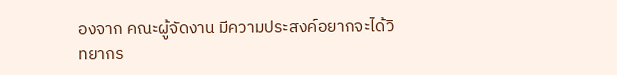องจาก คณะผู้จัดงาน มีความประสงค์อยากจะได้วิทยากร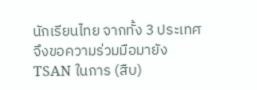นักเรียนไทย จากทั้ง 3 ประเทศ จึงขอความร่วมมือมายัง TSAN ในการ (สืบ)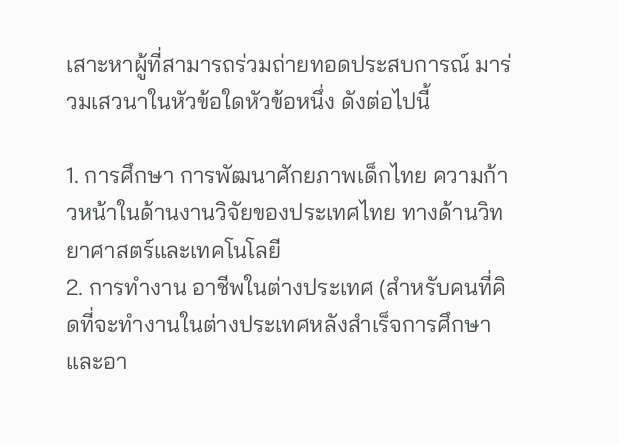เสาะหาผู้ที่สามารถร่วมถ่ายทอดประสบการณ์ มาร่วมเสวนาในหัวข้อใดหัวข้อหนึ่ง ดังต่อไปนี้

1. การศึกษา การพัฒนาศักยภาพเด็กไทย ความก้าวหน้าในด้านงานวิจัยของประเทศไทย ทางด้านวิทยาศาสตร์และเทคโนโลยี
2. การทำงาน อาชีพในต่างประเทศ (สำหรับคนที่คิดที่จะทำงานในต่างประเทศหลังสำเร็จการศึกษา และอา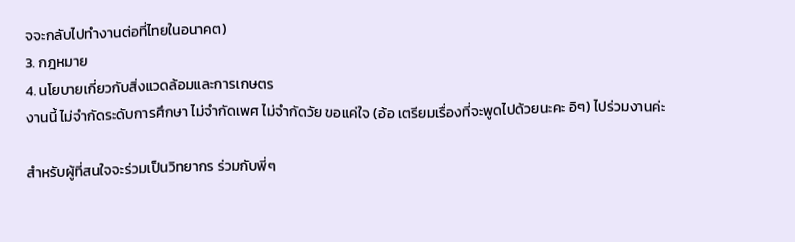จจะกลับไปทำงานต่อที่ไทยในอนาคต)
3. กฎหมาย
4. นโยบายเกี่ยวกับสิ่งแวดล้อมและการเกษตร
งานนี้ ไม่จำกัดระดับการศึกษา ไม่จำกัดเพศ ไม่จำกัดวัย ขอแค่ใจ (อ้อ เตรียมเรื่องที่จะพูดไปด้วยนะคะ อิๆ) ไปร่วมงานค่ะ

สำหรับผู้ที่สนใจจะร่วมเป็นวิทยากร ร่วมกับพี่ๆ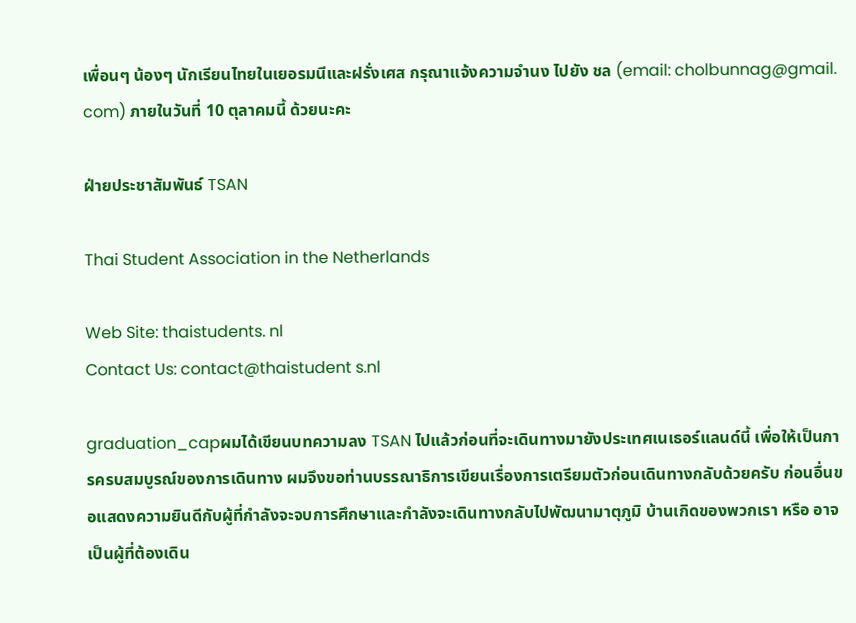เพื่อนๆ น้องๆ นักเรียนไทยในเยอรมนีและฝรั่งเศส กรุณาแจ้งความจำนง ไปยัง ชล (email: cholbunnag@gmail. com) ภายในวันที่ 10 ตุลาคมนี้ ด้วยนะคะ

ฝ่ายประชาสัมพันธ์ TSAN

Thai Student Association in the Netherlands

Web Site: thaistudents. nl
Contact Us: contact@thaistudent s.nl

graduation_capผมได้เขียนบทความลง TSAN ไปแล้วก่อนที่จะเดินทางมายังประเทศเนเธอร์แลนด์นี้ เพื่อให้เป็นการครบสมบูรณ์ของการเดินทาง ผมจึงขอท่านบรรณาธิการเขียนเรื่องการเตรียมตัวก่อนเดินทางกลับด้วยครับ ก่อนอื่นขอแสดงความยินดีกับผู้ที่กำลังจะจบการศึกษาและกำลังจะเดินทางกลับไปพัฒนามาตุภูมิ บ้านเกิดของพวกเรา หรือ อาจเป็นผู้ที่ต้องเดิน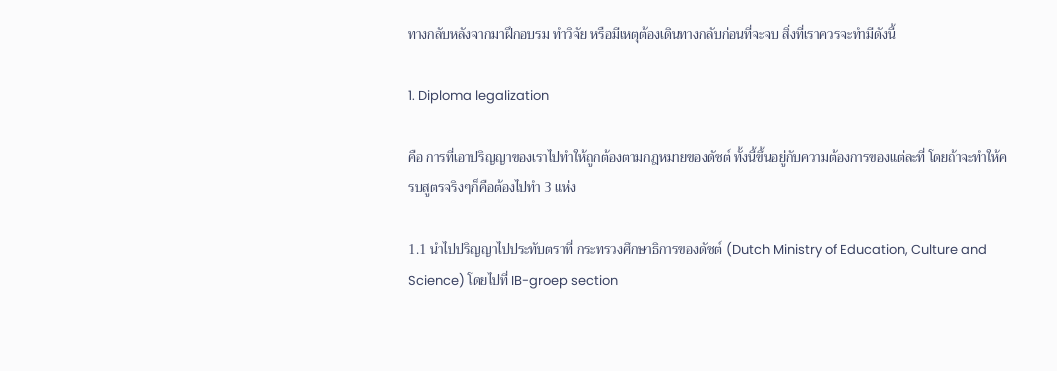ทางกลับหลังจากมาฝึกอบรม ทำวิจัย หรือมีเหตุต้องเดินทางกลับก่อนที่จะจบ สิ่งที่เราควรจะทำมีดังนี้

1. Diploma legalization

คือ การที่เอาปริญญาของเราไปทำให้ถูกต้องตามกฎหมายของดัชต์ ทั้งนี้ขึ้นอยู่กับความต้องการของแต่ละที่ โดยถ้าจะทำให้ครบสูตรจริงๆก็คือต้องไปทำ 3 แห่ง

1.1 นำไปปริญญาไปประทับตราที่ กระทรวงศึกษาธิการของดัชต์ (Dutch Ministry of Education, Culture and Science) โดยไปที่ IB-groep section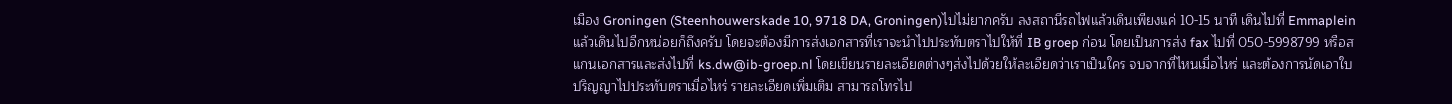เมือง Groningen (Steenhouwerskade 10, 9718 DA, Groningen)ไปไม่ยากครับ ลงสถานีรถไฟแล้วเดินเพียงแค่ 10-15 นาที เดินไปที่ Emmaplein แล้วเดินไปอีกหน่อยก็ถึงครับ โดยจะต้องมีการส่งเอกสารที่เราจะนำไปประทับตราไปให้ที่ IB groep ก่อน โดยเป็นการส่ง fax ไปที่ 050-5998799 หรือสแกนเอกสารและส่งไปที่ ks.dw@ib-groep.nl โดยเขียนรายละเอียดต่างๆส่งไปด้วยให้ละเอียดว่าเราเป็นใคร จบจากที่ไหนเมื่อไหร่ และต้องการนัดเอาใบปริญญาไปประทับตราเมื่อไหร่ รายละเอียดเพิ่มเติม สามารถโทรไป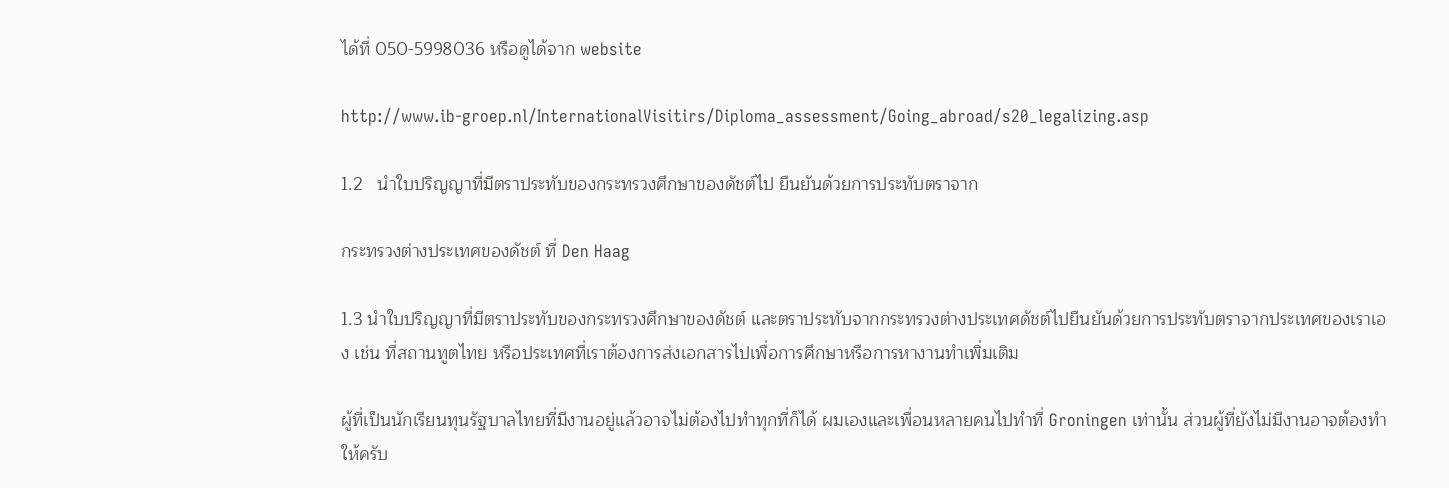ได้ที่ 050-5998036 หรือดูได้จาก website

http://www.ib-groep.nl/InternationalVisitirs/Diploma_assessment/Going_abroad/s20_legalizing.asp

1.2   นำใบปริญญาที่มีตราประทับของกระทรวงศึกษาของดัชต์ไป ยืนยันด้วยการประทับตราจาก

กระทรวงต่างประเทศของดัชต์ ที่ Den Haag

1.3 นำใบปริญญาที่มีตราประทับของกระทรวงศึกษาของดัชต์ และตราประทับจากกระทรวงต่างประเทศดัชต์ไปยืนยันด้วยการประทับตราจากประเทศของเราเอง เช่น ที่สถานทูตไทย หรือประเทศที่เราต้องการส่งเอกสารไปเพื่อการศึกษาหรือการหางานทำเพิ่มเติม

ผู้ที่เป็นนักเรียนทุนรัฐบาลไทยที่มีงานอยู่แล้วอาจไม่ต้องไปทำทุกที่ก็ได้ ผมเองและเพื่อนหลายคนไปทำที่ Groningen เท่านั้น ส่วนผู้ที่ยังไม่มีงานอาจต้องทำให้ครับ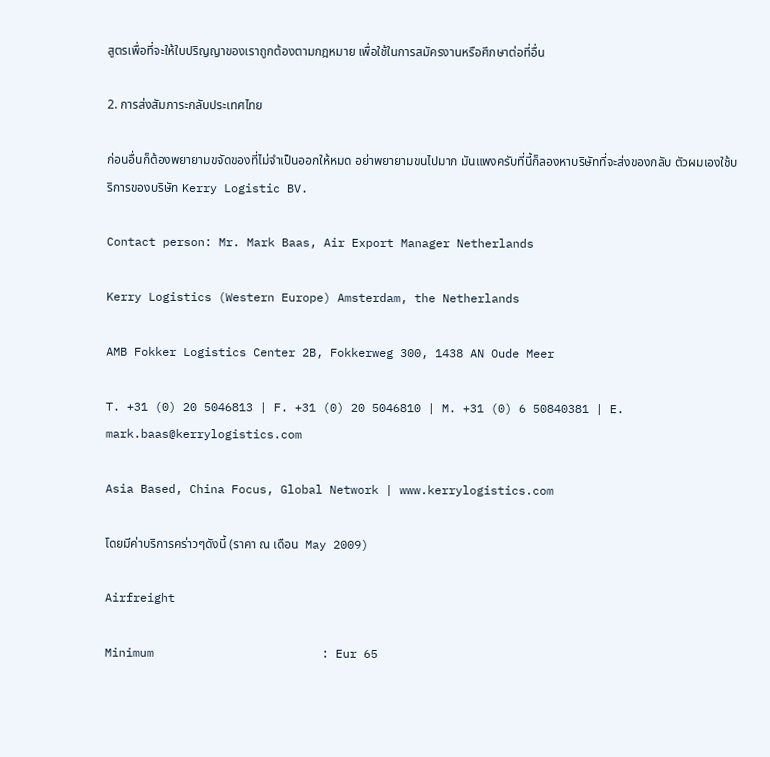สูตรเพื่อที่จะให้ใบปริญญาของเราถูกต้องตามกฎหมาย เพื่อใช้ในการสมัครงานหรือศึกษาต่อที่อื่น

2. การส่งสัมภาระกลับประเทศไทย

ก่อนอื่นก็ต้องพยายามขจัดของที่ไม่จำเป็นออกให้หมด อย่าพยายามขนไปมาก มันแพงครับที่นี้ก็ลองหาบริษัทที่จะส่งของกลับ ตัวผมเองใช้บริการของบริษัท Kerry Logistic BV.

Contact person: Mr. Mark Baas, Air Export Manager Netherlands

Kerry Logistics (Western Europe) Amsterdam, the Netherlands

AMB Fokker Logistics Center 2B, Fokkerweg 300, 1438 AN Oude Meer

T. +31 (0) 20 5046813 | F. +31 (0) 20 5046810 | M. +31 (0) 6 50840381 | E. mark.baas@kerrylogistics.com

Asia Based, China Focus, Global Network | www.kerrylogistics.com

โดยมีค่าบริการคร่าวๆดังนี้ (ราคา ณ เดือน  May 2009)

Airfreight

Minimum                        : Eur 65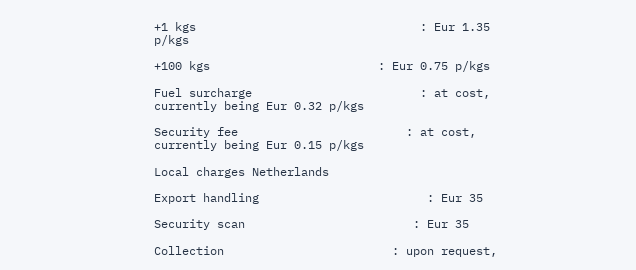+1 kgs                                : Eur 1.35 p/kgs

+100 kgs                        : Eur 0.75 p/kgs

Fuel surcharge                        : at cost, currently being Eur 0.32 p/kgs

Security fee                        : at cost, currently being Eur 0.15 p/kgs

Local charges Netherlands

Export handling                        : Eur 35

Security scan                        : Eur 35

Collection                        : upon request,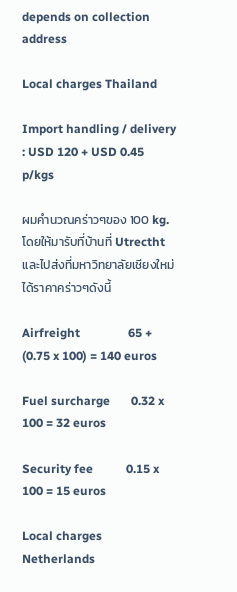depends on collection address

Local charges Thailand

Import handling / delivery        : USD 120 + USD 0.45 p/kgs

ผมคำนวณคร่าวๆของ 100 kg. โดยให้มารับที่บ้านที่ Utrectht และไปส่งที่มหาวิทยาลัยเชียงใหม่ ได้ราคาคร่าวๆดังนี้

Airfreight                65 + (0.75 x 100) = 140 euros

Fuel surcharge       0.32 x 100 = 32 euros

Security fee           0.15 x 100 = 15 euros

Local charges Netherlands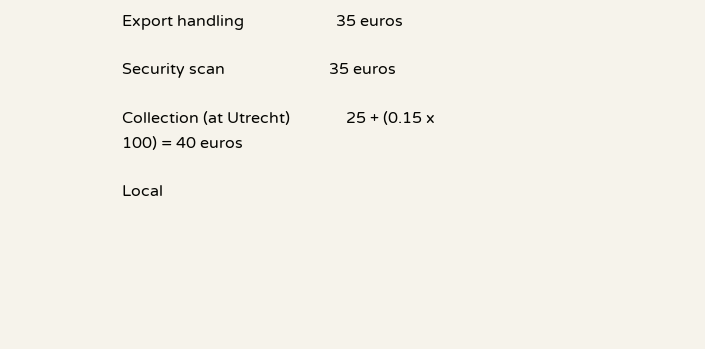Export handling                       35 euros

Security scan                          35 euros

Collection (at Utrecht)              25 + (0.15 x 100) = 40 euros

Local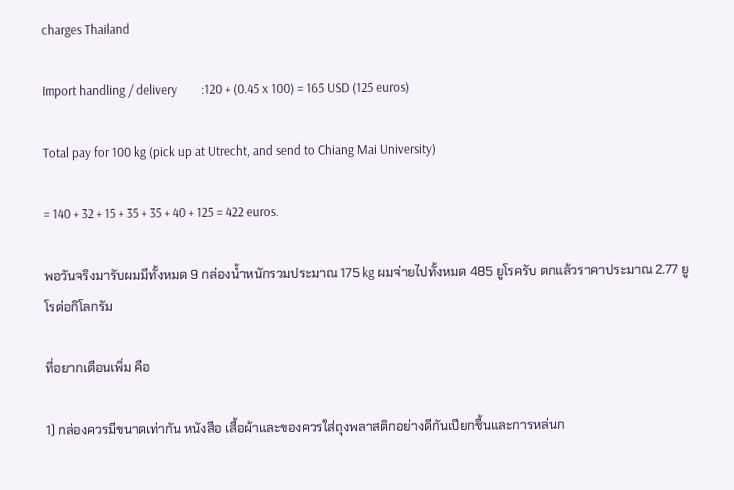charges Thailand

Import handling / delivery        :120 + (0.45 x 100) = 165 USD (125 euros)

Total pay for 100 kg (pick up at Utrecht, and send to Chiang Mai University)

= 140 + 32 + 15 + 35 + 35 + 40 + 125 = 422 euros.

พอวันจริงมารับผมมีทั้งหมด 9 กล่องน้ำหนักรวมประมาณ 175 kg ผมจ่ายไปทั้งหมด 485 ยูโรครับ ตกแล้วราคาประมาณ 2.77 ยูโรต่อกิโลกรัม

ที่อยากเตือนเพิ่ม คือ

1) กล่องควรมีขนาดเท่ากัน หนังสือ เสื้อผ้าและของควรใส่ถุงพลาสติกอย่างดีกันเปียกชื้นและการหล่นก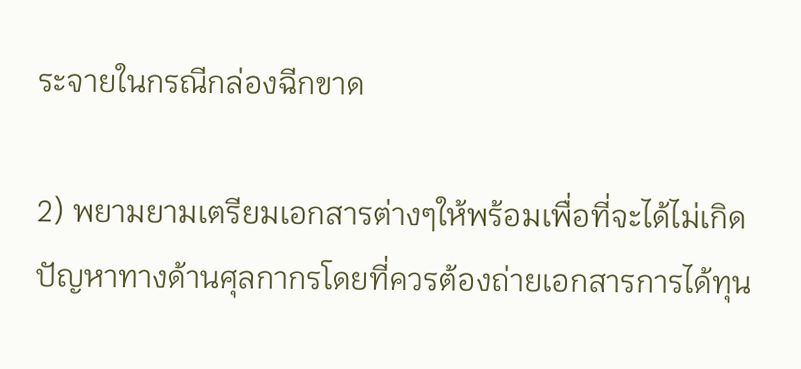ระจายในกรณีกล่องฉีกขาด

2) พยามยามเตรียมเอกสารต่างๆให้พร้อมเพื่อที่จะได้ไม่เกิดปัญหาทางด้านศุลกากรโดยที่ควรต้องถ่ายเอกสารการได้ทุน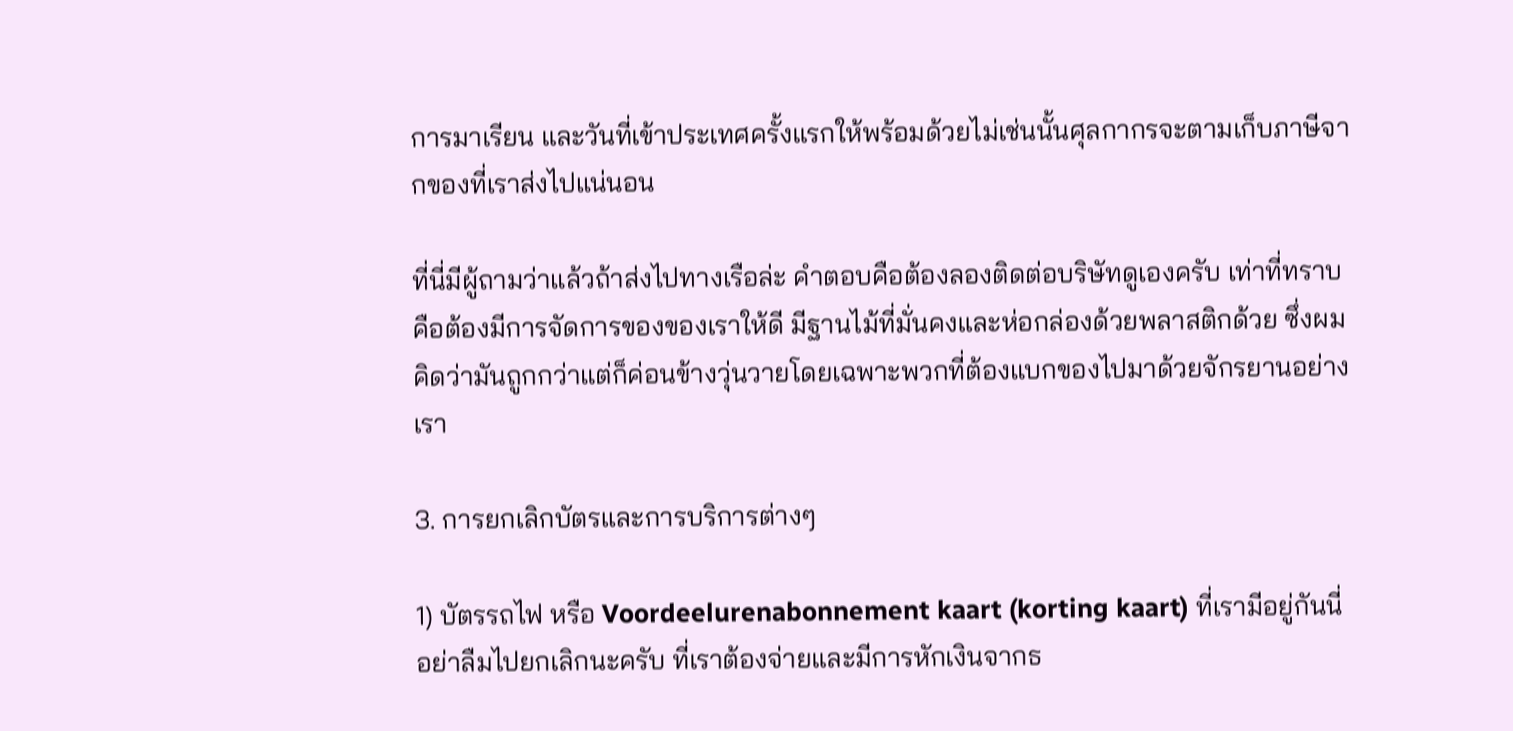การมาเรียน และวันที่เข้าประเทศครั้งแรกให้พร้อมด้วยไม่เช่นนั้นศุลกากรจะตามเก็บภาษีจากของที่เราส่งไปแน่นอน

ที่นี่มีผู้ถามว่าแล้วถ้าส่งไปทางเรือล่ะ คำตอบคือต้องลองติดต่อบริษัทดูเองครับ เท่าที่ทราบคือต้องมีการจัดการของของเราให้ดี มีฐานไม้ที่มั่นคงและห่อกล่องด้วยพลาสติกด้วย ซึ่งผมคิดว่ามันถูกกว่าแต่ก็ค่อนข้างวุ่นวายโดยเฉพาะพวกที่ต้องแบกของไปมาด้วยจักรยานอย่างเรา

3. การยกเลิกบัตรและการบริการต่างๆ

1) บัตรรถไฟ หรือ Voordeelurenabonnement kaart (korting kaart) ที่เรามีอยู่กันนี่ อย่าลืมไปยกเลิกนะครับ ที่เราต้องจ่ายและมีการหักเงินจากธ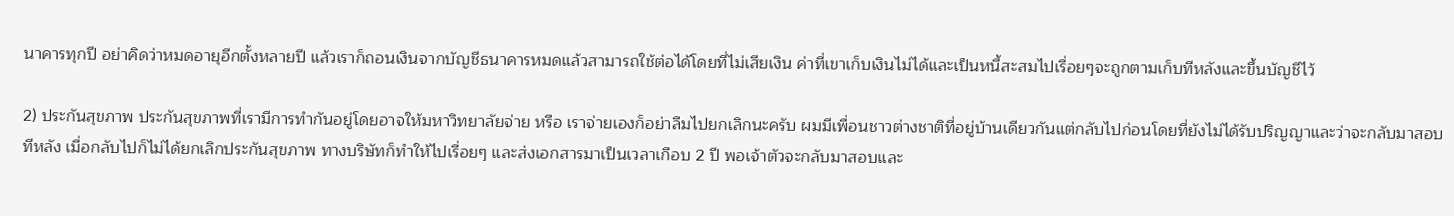นาคารทุกปี อย่าคิดว่าหมดอายุอีกตั้งหลายปี แล้วเราก็ถอนเงินจากบัญชีธนาคารหมดแล้วสามารถใช้ต่อได้โดยที่ไม่เสียเงิน ค่าที่เขาเก็บเงินไม่ได้และเป็นหนี้สะสมไปเรื่อยๆจะถูกตามเก็บทีหลังและขึ้นบัญชีไว้

2) ประกันสุขภาพ ประกันสุขภาพที่เรามีการทำกันอยู่โดยอาจให้มหาวิทยาลัยจ่าย หรือ เราจ่ายเองก็อย่าลืมไปยกเลิกนะครับ ผมมีเพื่อนชาวต่างชาติที่อยู่บ้านเดียวกันแต่กลับไปก่อนโดยที่ยังไม่ได้รับปริญญาและว่าจะกลับมาสอบทีหลัง เมื่อกลับไปก็ไม่ได้ยกเลิกประกันสุขภาพ ทางบริษัทก็ทำให้ไปเรื่อยๆ และส่งเอกสารมาเป็นเวลาเกือบ 2 ปี พอเจ้าตัวจะกลับมาสอบและ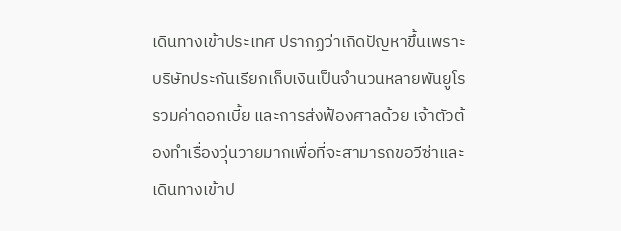เดินทางเข้าประเทศ ปรากฏว่าเกิดปัญหาขึ้นเพราะ บริษัทประกันเรียกเก็บเงินเป็นจำนวนหลายพันยูโร รวมค่าดอกเบี้ย และการส่งฟ้องศาลด้วย เจ้าตัวต้องทำเรื่องวุ่นวายมากเพื่อที่จะสามารถขอวีซ่าและเดินทางเข้าป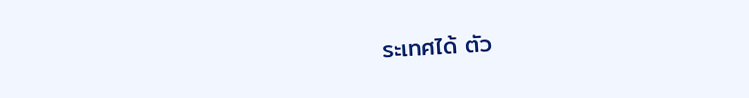ระเทศได้ ตัว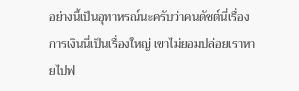อย่างนี้เป็นอุทาหรณ์นะครับว่าคนดัชต์นี่เรื่องการเงินนี่เป็นเรื่องใหญ่ เขาไม่ยอมปล่อยเราหายไปฟ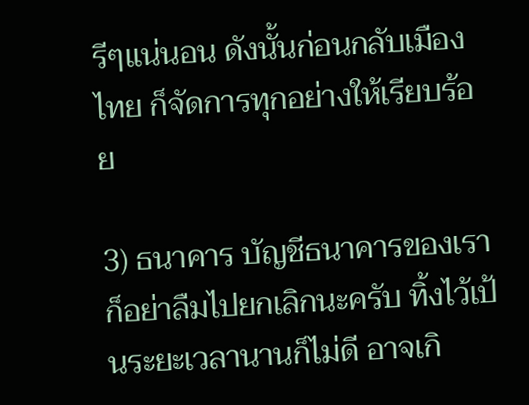รีๆแน่นอน ดังนั้นก่อนกลับเมืองไทย ก็จัดการทุกอย่างให้เรียบร้อย

3) ธนาคาร บัญชีธนาคารของเราก็อย่าลืมไปยกเลิกนะครับ ทิ้งไว้เป้นระยะเวลานานก็ไม่ดี อาจเกิ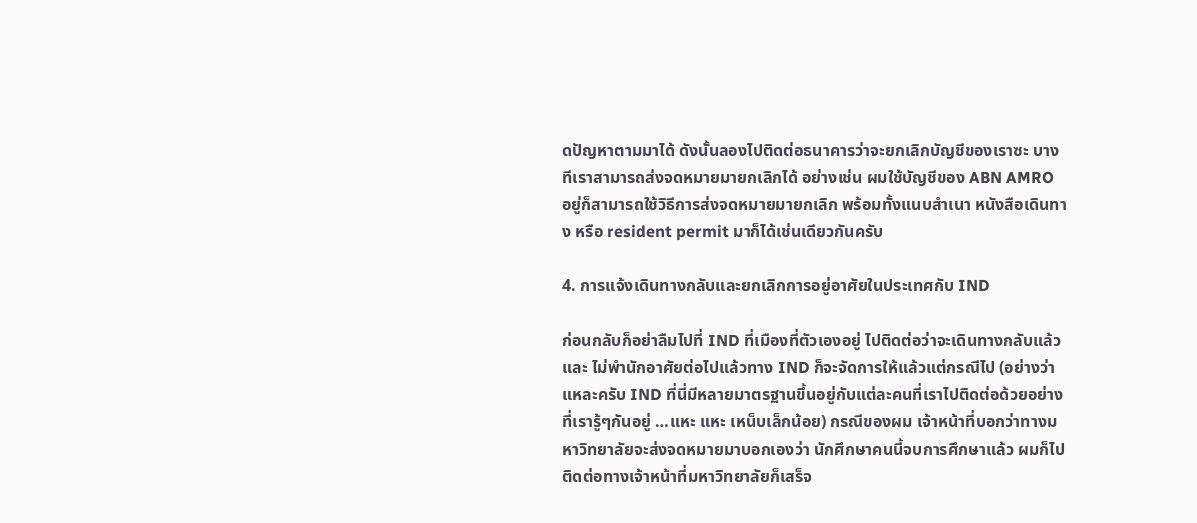ดปัญหาตามมาได้ ดังนั้นลองไปติดต่อธนาคารว่าจะยกเลิกบัญชีของเราซะ บางทีเราสามารถส่งจดหมายมายกเลิกได้ อย่างเช่น ผมใช้บัญชีของ ABN AMRO อยู่ก็สามารถใช้วิธีการส่งจดหมายมายกเลิก พร้อมทั้งแนบสำเนา หนังสือเดินทาง หรือ resident permit มาก็ได้เช่นเดียวกันครับ

4. การแจ้งเดินทางกลับและยกเลิกการอยู่อาศัยในประเทศกับ IND

ก่อนกลับก็อย่าลืมไปที่ IND ที่เมืองที่ตัวเองอยู่ ไปติดต่อว่าจะเดินทางกลับแล้ว และ ไม่พำนักอาศัยต่อไปแล้วทาง IND ก็จะจัดการให้แล้วแต่กรณีไป (อย่างว่าแหละครับ IND ที่นี่มีหลายมาตรฐานขึ้นอยู่กับแต่ละคนที่เราไปติดต่อด้วยอย่างที่เรารู้ๆกันอยู่ …แหะ แหะ เหน็บเล็กน้อย) กรณีของผม เจ้าหน้าที่บอกว่าทางมหาวิทยาลัยจะส่งจดหมายมาบอกเองว่า นักศึกษาคนนี้จบการศึกษาแล้ว ผมก็ไปติดต่อทางเจ้าหน้าที่มหาวิทยาลัยก็เสร็จ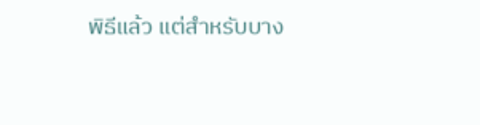พิธีแล้ว แต่สำหรับบาง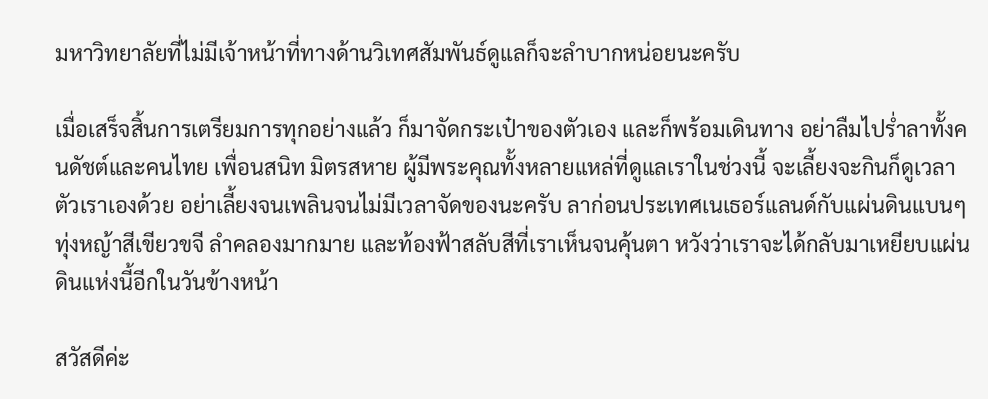มหาวิทยาลัยที่ไม่มีเจ้าหน้าที่ทางด้านวิเทศสัมพันธ์ดูแลก็จะลำบากหน่อยนะครับ

เมื่อเสร็จสิ้นการเตรียมการทุกอย่างแล้ว ก็มาจัดกระเป๋าของตัวเอง และก็พร้อมเดินทาง อย่าลืมไปร่ำลาทั้งคนดัชต์และคนไทย เพื่อนสนิท มิตรสหาย ผู้มีพระคุณทั้งหลายแหล่ที่ดูแลเราในช่วงนี้ จะเลี้ยงจะกินก็ดูเวลาตัวเราเองด้วย อย่าเลี้ยงจนเพลินจนไม่มีเวลาจัดของนะครับ ลาก่อนประเทศเนเธอร์แลนด์กับแผ่นดินแบนๆ ทุ่งหญ้าสีเขียวขจี ลำคลองมากมาย และท้องฟ้าสลับสีที่เราเห็นจนคุ้นตา หวังว่าเราจะได้กลับมาเหยียบแผ่นดินแห่งนี้อีกในวันข้างหน้า

สวัสดีค่ะ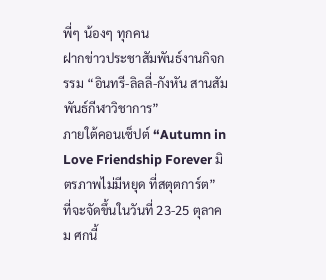พี่ๆ น้องๆ ทุกคน
ฝากข่าวประชาสัมพันธ์งานกิจกรรม “อินทรี-ลิลลี่-กังหัน สานสัมพันธ์กีฬาวิชาการ”
ภายใต้คอนเซ็ปต์ “Autumn in Love Friendship Forever มิตรภาพไม่มีหยุด ที่สตุตการ์ต”
ที่จะจัดขึ้นในวันที่ 23-25 ตุลาคม ศกนี้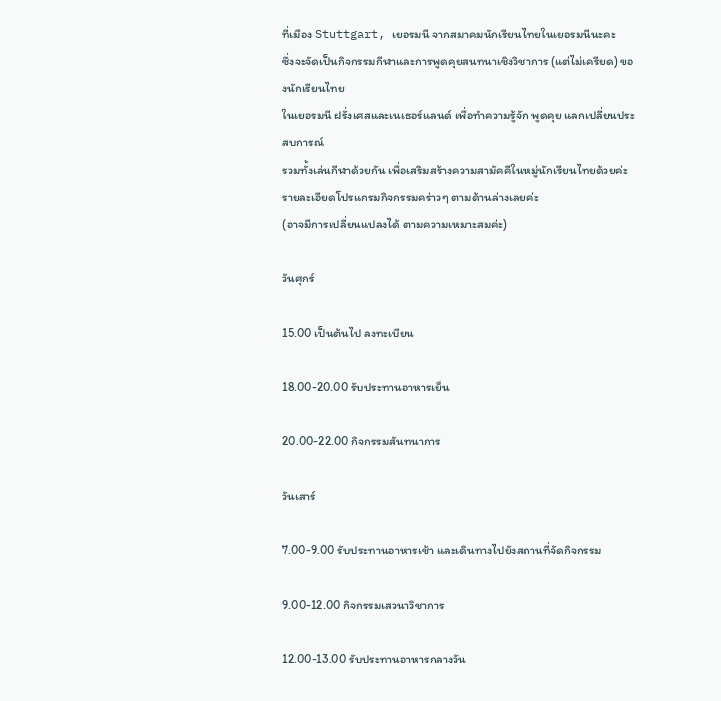ที่เมือง Stuttgart, เยอรมนี จากสมาคมนักเรียนไทยในเยอรมนีนะคะ
ซึ่งจะจัดเป็นกิจกรรมกีฬาและการพูดคุยสนทนาเชิงวิชาการ (แต่ไม่เครียด) ของนักเรียนไทย
ในเยอรมนี ฝรั่งเศสและเนเธอร์แลนด์ เพื่อทำความรู้จัก พูดคุย แลกเปลี่ยนประสบการณ์
รวมทั้งเล่นกีฬาด้วยกัน เพื่อเสริมสร้างความสามัคคีในหมู่นักเรียนไทยด้วยค่ะ
รายละเอียดโปรแกรมกิจกรรมคร่าวๆ ตามด้านล่างเลยค่ะ
(อาจมีการเปลี่ยนแปลงได้ ตามความเหมาะสมค่ะ)

วันศุกร์

15.00 เป็นต้นไป ลงทะเบียน

18.00-20.00 รับประทานอาหารเย็น

20.00-22.00 กิจกรรมสันทนาการ

วันเสาร์

7.00-9.00 รับประทานอาหารเช้า และเดินทางไปยังสถานที่จัดกิจกรรม

9.00-12.00 กิจกรรมเสวนาวิชาการ

12.00-13.00 รับประทานอาหารกลางวัน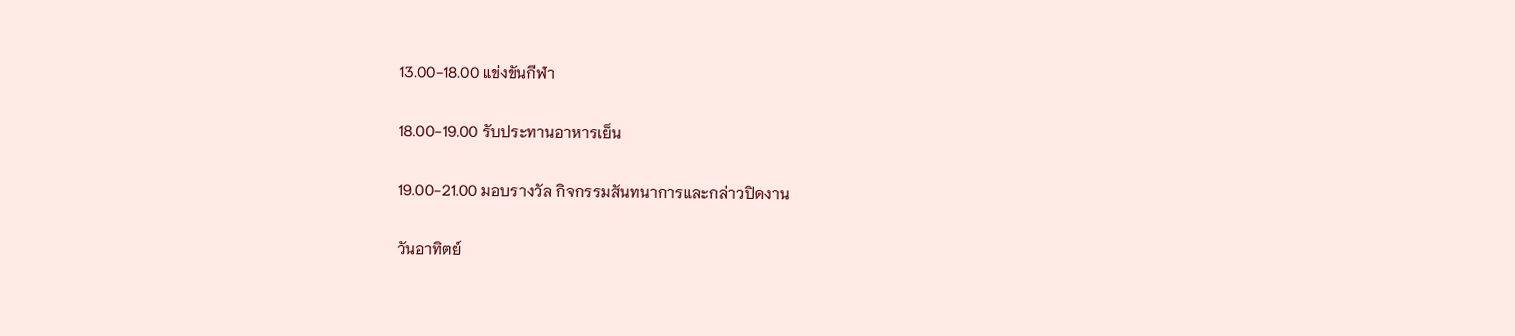13.00-18.00 แข่งขันกีฬา

18.00-19.00 รับประทานอาหารเย็น

19.00-21.00 มอบรางวัล กิจกรรมสันทนาการและกล่าวปิดงาน

วันอาทิตย์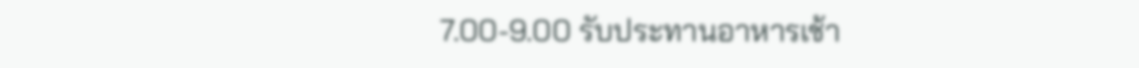7.00-9.00 รับประทานอาหารเช้า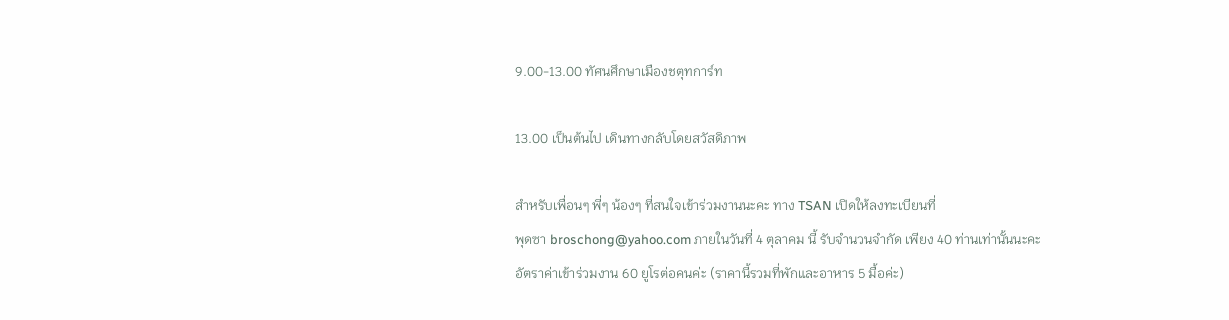9.00-13.00 ทัศนศึกษาเมืองชตุทการ์ท

13.00 เป็นต้นไป เดินทางกลับโดยสวัสดิภาพ

สำหรับเพื่อนๆ พี่ๆ น้องๆ ที่สนใจเข้าร่วมงานนะคะ ทาง TSAN เปิดให้ลงทะเบียนที่
พุดซา broschong@yahoo.com ภายในวันที่ 4 ตุลาคม นี้ รับจำนวนจำกัด เพียง 40 ท่านเท่านั้นนะคะ
อัตราค่าเข้าร่วมงาน 60 ยูโรต่อคนค่ะ (ราคานี้รวมที่พักและอาหาร 5 มื้อค่ะ)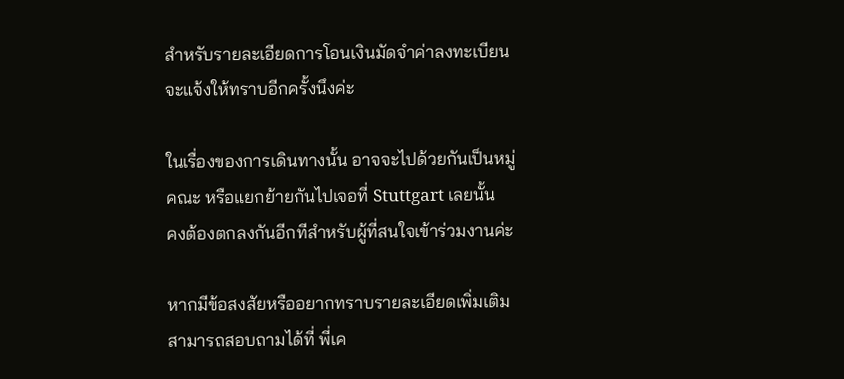สำหรับรายละเอียดการโอนเงินมัดจำค่าลงทะเบียนจะแจ้งให้ทราบอีกครั้งนึงค่ะ

ในเรื่องของการเดินทางนั้น อาจจะไปด้วยกันเป็นหมู่คณะ หรือแยกย้ายกันไปเจอที่ Stuttgart เลยนั้น
คงต้องตกลงกันอีกทีสำหรับผู้ที่สนใจเข้าร่วมงานค่ะ

หากมีข้อสงสัยหรืออยากทราบรายละเอียดเพิ่มเติม
สามารถสอบถามได้ที่ พี่เค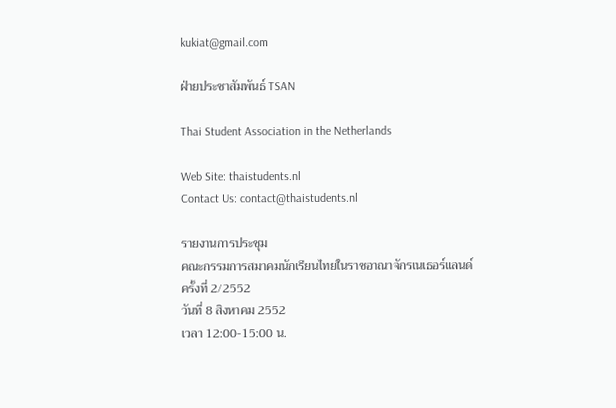kukiat@gmail.com

ฝ่ายประชาสัมพันธ์ TSAN

Thai Student Association in the Netherlands

Web Site: thaistudents.nl
Contact Us: contact@thaistudents.nl

รายงานการประชุม
คณะกรรมการสมาคมนักเรียนไทยในราชอาณาจักรเนเธอร์แลนด์
ครั้งที่ 2/2552
วันที่ 8 สิงหาคม 2552
เวลา 12:00-15:00 น.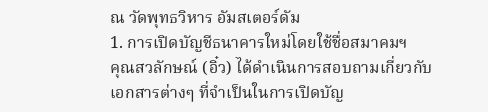ณ วัดพุทธวิหาร อัมสเตอร์ดัม
1. การเปิดบัญชีธนาคารใหม่โดยใช้ชื่อสมาคมฯ
คุณสวลักษณ์ (อิ๋ว) ได้ดำเนินการสอบถามเกี่ยวกับเอกสารต่างๆ ที่จำเป็นในการเปิดบัญ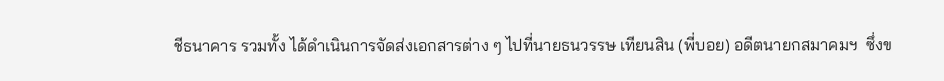ชีธนาคาร รวมทั้ง ได้ดำเนินการจัดส่งเอกสารต่าง ๆ ไปที่นายธนวรรษ เทียนสิน (พี่บอย) อดีตนายกสมาคมฯ  ซึ่งข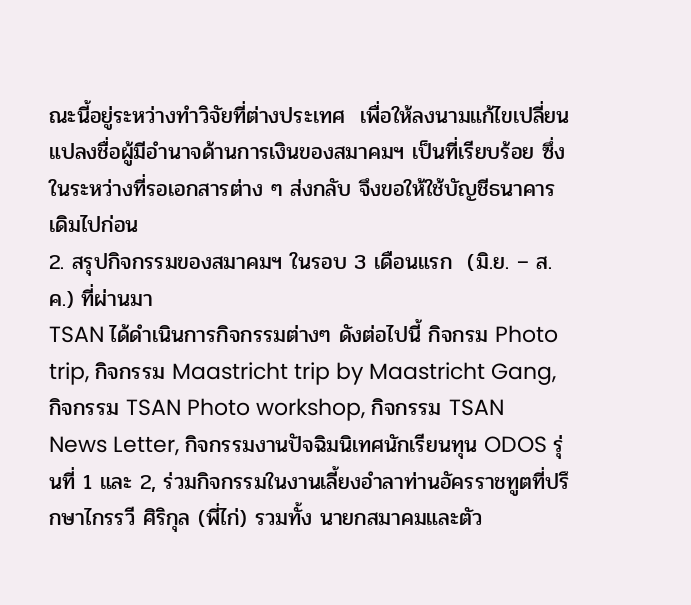ณะนี้อยู่ระหว่างทำวิจัยที่ต่างประเทศ  เพื่อให้ลงนามแก้ไขเปลี่ยนแปลงชื่อผู้มีอำนาจด้านการเงินของสมาคมฯ เป็นที่เรียบร้อย ซึ่งในระหว่างที่รอเอกสารต่าง ๆ ส่งกลับ จึงขอให้ใช้บัญชีธนาคารเดิมไปก่อน
2. สรุปกิจกรรมของสมาคมฯ ในรอบ 3 เดือนแรก  (มิ.ย. – ส.ค.) ที่ผ่านมา
TSAN ได้ดำเนินการกิจกรรมต่างๆ ดังต่อไปนี้ กิจกรม Photo trip, กิจกรรม Maastricht trip by Maastricht Gang, กิจกรรม TSAN Photo workshop, กิจกรรม TSAN News Letter, กิจกรรมงานปัจฉิมนิเทศนักเรียนทุน ODOS รุ่นที่ 1 และ 2, ร่วมกิจกรรมในงานเลี้ยงอำลาท่านอัครราชทูตที่ปรึกษาไกรรวี ศิริกุล (พี่ไก่) รวมทั้ง นายกสมาคมและตัว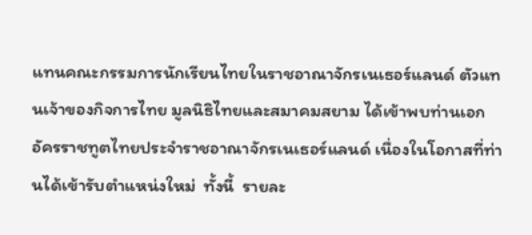แทนคณะกรรมการนักเรียนไทยในราชอาณาจักรเนเธอร์แลนด์ ตัวแทนเจ้าของกิจการไทย มูลนิธิไทยและสมาคมสยาม ได้เข้าพบท่านเอกอัครราชทูตไทยประจำราชอาณาจักรเนเธอร์แลนด์ เนื่องในโอกาสที่ท่านได้เข้ารับตำแหน่งใหม่  ทั้งนี้  รายละ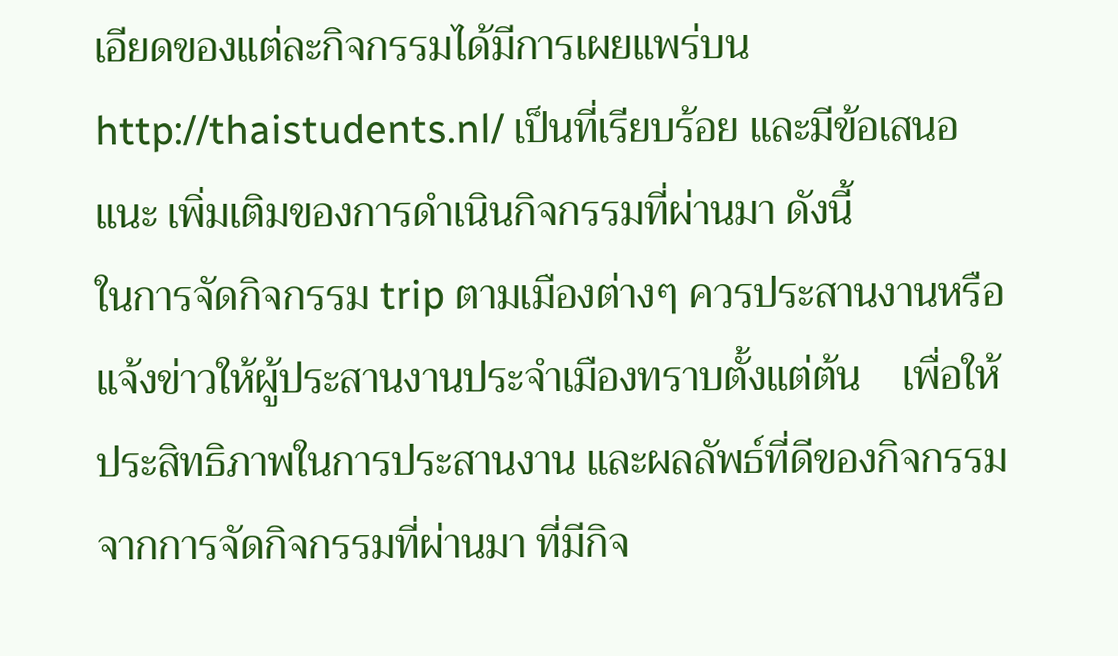เอียดของแต่ละกิจกรรมได้มีการเผยแพร่บน http://thaistudents.nl/ เป็นที่เรียบร้อย และมีข้อเสนอแนะ เพิ่มเติมของการดำเนินกิจกรรมที่ผ่านมา ดังนี้
ในการจัดกิจกรรม trip ตามเมืองต่างๆ ควรประสานงานหรือแจ้งข่าวให้ผู้ประสานงานประจำเมืองทราบตั้งแต่ต้น    เพื่อให้ประสิทธิภาพในการประสานงาน และผลลัพธ์ที่ดีของกิจกรรม
จากการจัดกิจกรรมที่ผ่านมา ที่มีกิจ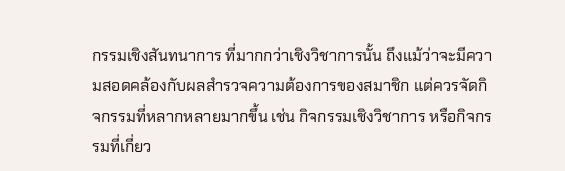กรรมเชิงสันทนาการ ที่มากกว่าเชิงวิชาการนั้น ถึงแม้ว่าจะมีความสอดคล้องกับผลสำรวจความต้องการของสมาชิก แต่ควรจัดกิจกรรมที่หลากหลายมากขึ้น เช่น กิจกรรมเชิงวิชาการ หรือกิจกรรมที่เกี่ยว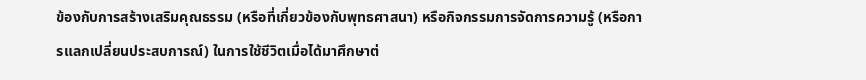ข้องกับการสร้างเสริมคุณธรรม (หรือที่เกี่ยวข้องกับพุทธศาสนา) หรือกิจกรรมการจัดการความรู้ (หรือการแลกเปลี่ยนประสบการณ์) ในการใช้ชีวิตเมื่อได้มาศึกษาต่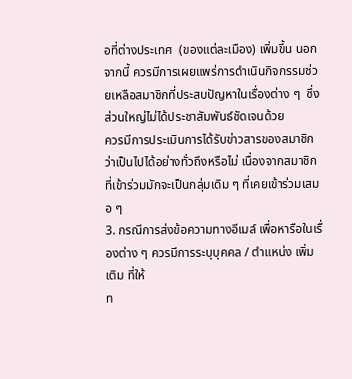อที่ต่างประเทศ  (ของแต่ละเมือง) เพิ่มขึ้น นอกจากนี้ ควรมีการเผยแพร่การดำเนินกิจกรรมช่วยเหลือสมาชิกที่ประสบปัญหาในเรื่องต่าง ๆ  ซึ่งส่วนใหญ่ไม่ได้ประชาสัมพันธ์ชัดเจนด้วย
ควรมีการประเมินการได้รับข่าวสารของสมาชิก ว่าเป็นไปได้อย่างทั่วถึงหรือไม่ เนื่องจากสมาชิกที่เข้าร่วมมักจะเป็นกลุ่มเดิม ๆ ที่เคยเข้าร่วมเสมอ ๆ
3. กรณีการส่งข้อความทางอีเมล์ เพื่อหารือในเรื่องต่าง ๆ ควรมีการระบุบุคคล / ตำแหน่ง เพิ่มเติม ที่ให้
ท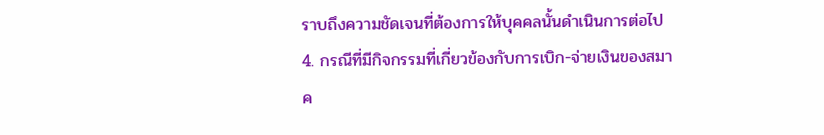ราบถึงความชัดเจนที่ต้องการให้บุคคลนั้นดำเนินการต่อไป
4. กรณีที่มีกิจกรรมที่เกี่ยวข้องกับการเบิก-จ่ายเงินของสมาค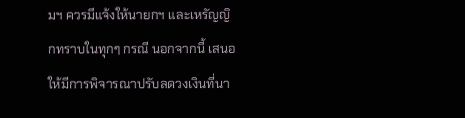มฯ ควรมีแจ้งให้นายกฯ และเหรัญญิกทราบในทุกๆ กรณี นอกจากนี้ เสนอให้มีการพิจารณาปรับลดวงเงินที่นา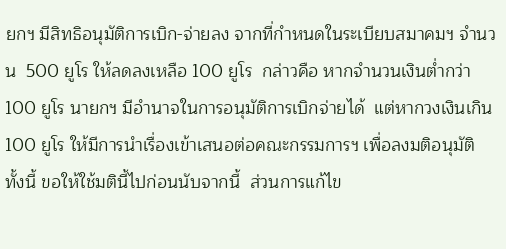ยกฯ มีสิทธิอนุมัติการเบิก-จ่ายลง จากที่กำหนดในระเบียบสมาคมฯ จำนวน  500 ยูโร ให้ลดลงเหลือ 100 ยูโร  กล่าวคือ หากจำนวนเงินต่ำกว่า 100 ยูโร นายกฯ มีอำนาจในการอนุมัติการเบิกจ่ายได้  แต่หากวงเงินเกิน 100 ยูโร ให้มีการนำเรื่องเข้าเสนอต่อคณะกรรมการฯ เพื่อลงมติอนุมัติ   ทั้งนี้ ขอให้ใช้มตินี้ไปก่อนนับจากนี้  ส่วนการแก้ไข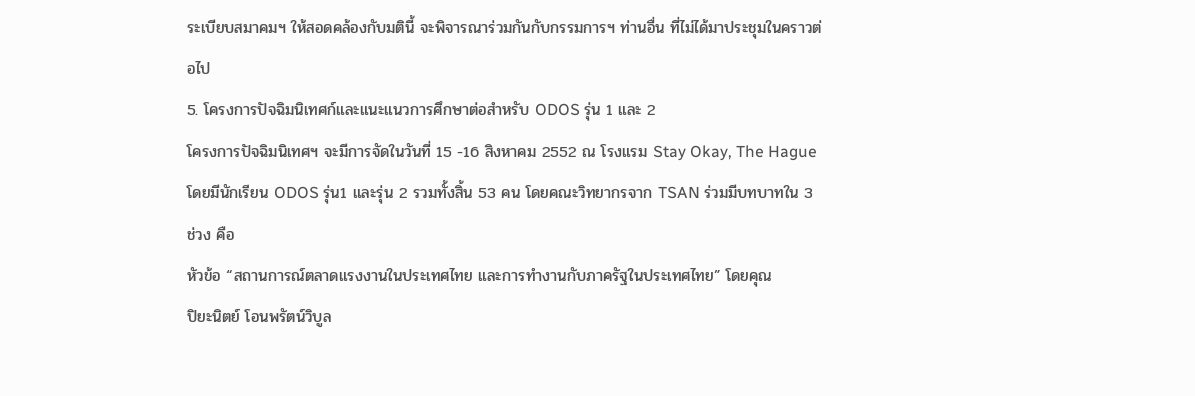ระเบียบสมาคมฯ ให้สอดคล้องกับมตินี้ จะพิจารณาร่วมกันกับกรรมการฯ ท่านอื่น ที่ไม่ได้มาประชุมในคราวต่อไป
5. โครงการปัจฉิมนิเทศก์และแนะแนวการศึกษาต่อสำหรับ ODOS รุ่น 1 และ 2
โครงการปัจฉิมนิเทศฯ จะมีการจัดในวันที่ 15 -16 สิงหาคม 2552 ณ โรงแรม Stay Okay, The Hague โดยมีนักเรียน ODOS รุ่น1 และรุ่น 2 รวมทั้งสิ้น 53 คน โดยคณะวิทยากรจาก TSAN ร่วมมีบทบาทใน 3 ช่วง คือ
หัวข้อ “สถานการณ์ตลาดแรงงานในประเทศไทย และการทํางานกับภาครัฐในประเทศไทย” โดยคุณ
ปิยะนิตย์ โอนพรัตน์วิบูล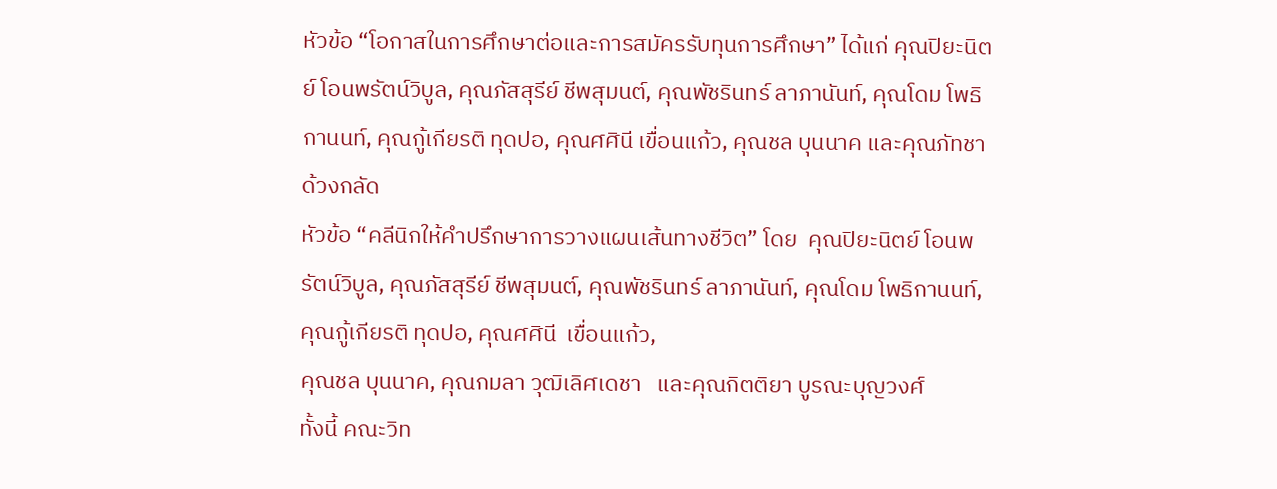หัวข้อ “โอกาสในการศึกษาต่อและการสมัครรับทุนการศึกษา” ได้แก่ คุณปิยะนิตย์ โอนพรัตน์วิบูล, คุณภัสสุรีย์ ชีพสุมนต์, คุณพัชรินทร์ ลาภานันท์, คุณโดม โพธิกานนท์, คุณกู้เกียรติ ทุดปอ, คุณศศินี เขื่อนแก้ว, คุณชล บุนนาค และคุณภัทชา ด้วงกลัด
หัวข้อ “คลีนิกให้คําปรึกษาการวางแผนเส้นทางชีวิต” โดย  คุณปิยะนิตย์ โอนพรัตน์วิบูล, คุณภัสสุรีย์ ชีพสุมนต์, คุณพัชรินทร์ ลาภานันท์, คุณโดม โพธิกานนท์, คุณกู้เกียรติ ทุดปอ, คุณศศินี  เขื่อนแก้ว,
คุณชล บุนนาค, คุณกมลา วุฒิเลิศเดชา   และคุณกิตติยา บูรณะบุญวงศ์
ทั้งนี้ คณะวิท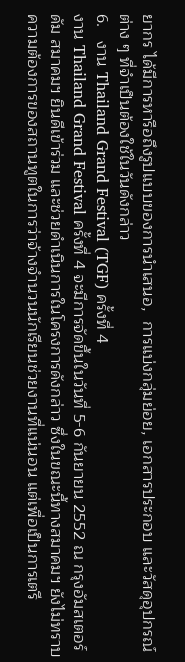ยากร ได้มีการหารือถึงรูปแบบของการนำเสนอ,  การแบ่งกลุ่มย่อย, เอกสารประกอบ และวัสดุอุปกรณ์ต่าง ๆ ที่จำเป็นต้องใช้ในวันดังกล่าว
6.   งาน Thailand Grand Festival (TGF) ครั้งที่ 4
งาน Thailand Grand Festival ครั้งที่ 4 จะมีการจัดขึ้นในวันที่ 5-6 กันยายน 2552 ณ กรุงอัมสเตอร์ดัม สมาคมฯ ยินดีเข้าร่วม และช่วยดำเนินการในโครงการดังกล่าว ซึ่งในขณะนี้ทางสมาคมฯ ยังไม่ทราบ ความต้องการของสถานทูตในการว่าจ้างจำนวนนักเรียนช่วยงานที่แน่นอน แต่เพื่อเป็นการเตรี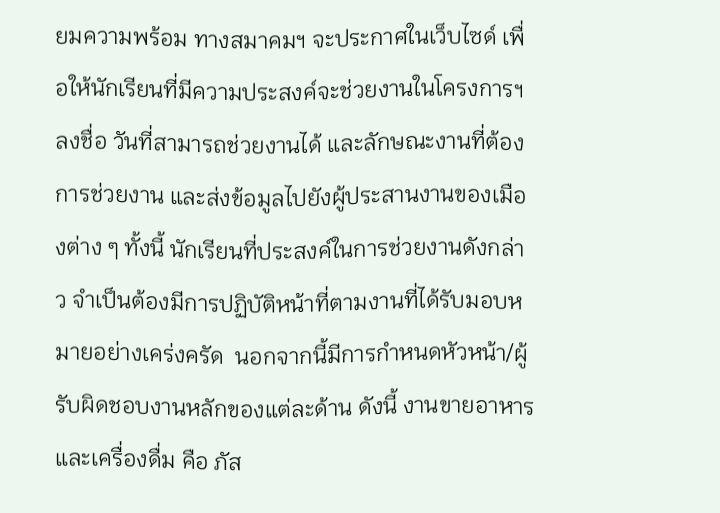ยมความพร้อม ทางสมาคมฯ จะประกาศในเว็บไซด์ เพื่อให้นักเรียนที่มีความประสงค์จะช่วยงานในโครงการฯ ลงชื่อ วันที่สามารถช่วยงานได้ และลักษณะงานที่ต้องการช่วยงาน และส่งข้อมูลไปยังผู้ประสานงานของเมืองต่าง ๆ ทั้งนี้ นักเรียนที่ประสงค์ในการช่วยงานดังกล่าว จำเป็นต้องมีการปฏิบัติหน้าที่ตามงานที่ได้รับมอบหมายอย่างเคร่งครัด  นอกจากนี้มีการกำหนดหัวหน้า/ผู้รับผิดชอบงานหลักของแต่ละด้าน ดังนี้ งานขายอาหารและเครื่องดื่ม คือ ภัส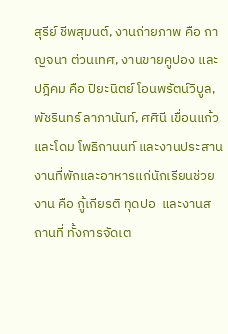สุรีย์ ชีพสุมนต์, งานถ่ายภาพ คือ กาญจนา ต่วนเทศ, งานขายคูปอง และปฎิคม คือ ปิยะนิตย์ โอนพรัตน์วิบูล, พัชรินทร์ ลาภานันท์, ศศินี เขื่อนแก้ว และโดม โพธิกานนท์ และงานประสานงานที่พักและอาหารแก่นักเรียนช่วยงาน คือ กู้เกียรติ ทุดปอ  และงานสถานที่ ทั้งการจัดเต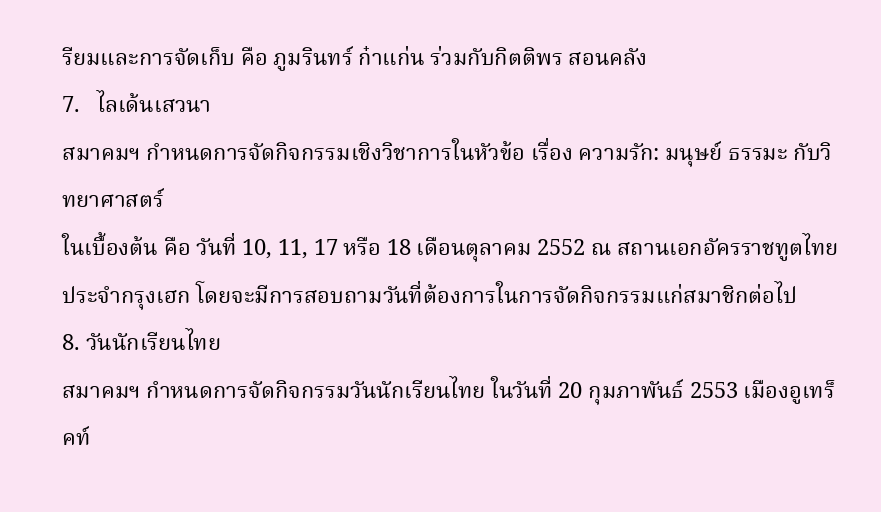รียมและการจัดเก็บ คือ ภูมรินทร์ ก๋าแก่น ร่วมกับกิตติพร สอนคลัง
7.   ไลเด้นเสวนา
สมาคมฯ กำหนดการจัดกิจกรรมเชิงวิชาการในหัวข้อ เรื่อง ความรัก: มนุษย์ ธรรมะ กับวิทยาศาสตร์
ในเบื้องต้น คือ วันที่ 10, 11, 17 หรือ 18 เดือนตุลาคม 2552 ณ สถานเอกอัครราชทูตไทย ประจำกรุงเฮก โดยจะมีการสอบถามวันที่ต้องการในการจัดกิจกรรมแก่สมาชิกต่อไป
8. วันนักเรียนไทย
สมาคมฯ กำหนดการจัดกิจกรรมวันนักเรียนไทย ในวันที่ 20 กุมภาพันธ์ 2553 เมืองอูเทร็คท์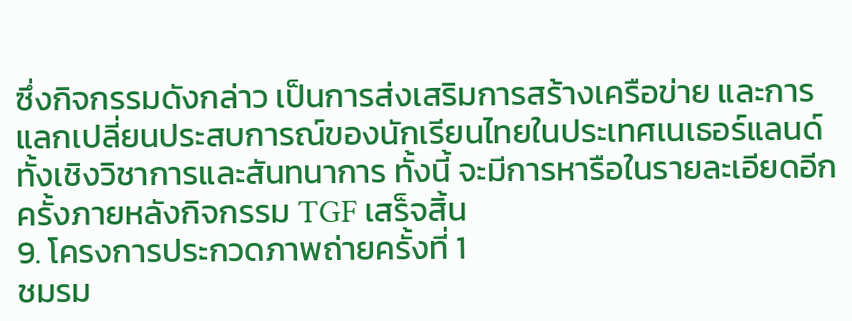ซึ่งกิจกรรมดังกล่าว เป็นการส่งเสริมการสร้างเครือข่าย และการแลกเปลี่ยนประสบการณ์ของนักเรียนไทยในประเทศเนเธอร์แลนด์ ทั้งเชิงวิชาการและสันทนาการ ทั้งนี้ จะมีการหารือในรายละเอียดอีกครั้งภายหลังกิจกรรม TGF เสร็จสิ้น
9. โครงการประกวดภาพถ่ายครั้งที่ 1
ชมรม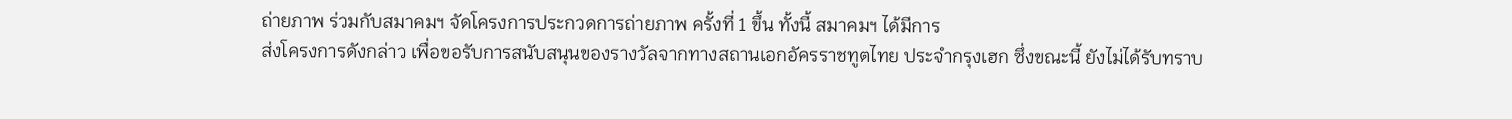ถ่ายภาพ ร่วมกับสมาคมฯ จัดโครงการประกวดการถ่ายภาพ ครั้งที่ 1 ขึ้น ทั้งนี้ สมาคมฯ ได้มีการ
ส่งโครงการดังกล่าว เพื่อขอรับการสนับสนุนของรางวัลจากทางสถานเอกอัครราชทูตไทย ประจำกรุงเฮก ซึ่งขณะนี้ ยังไม่ได้รับทราบ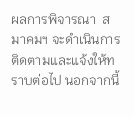ผลการพิจารณา  สมาคมฯ จะดำเนินการติดตามและแจ้งให้ทราบต่อไป นอกจากนี้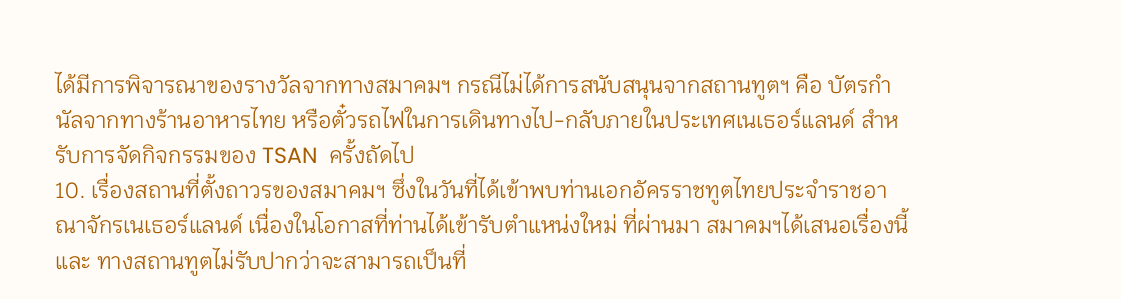ได้มีการพิจารณาของรางวัลจากทางสมาคมฯ กรณีไม่ได้การสนับสนุนจากสถานทูตฯ คือ บัตรกำนัลจากทางร้านอาหารไทย หรือตั๋วรถไฟในการเดินทางไป-กลับภายในประเทศเนเธอร์แลนด์ สำหรับการจัดกิจกรรมของ TSAN  ครั้งถัดไป
10. เรื่องสถานที่ตั้งถาวรของสมาคมฯ ซึ่งในวันที่ได้เข้าพบท่านเอกอัครราชทูตไทยประจำราชอาณาจักรเนเธอร์แลนด์ เนื่องในโอกาสที่ท่านได้เข้ารับตำแหน่งใหม่ ที่ผ่านมา สมาคมฯได้เสนอเรื่องนี้ และ ทางสถานทูตไม่รับปากว่าจะสามารถเป็นที่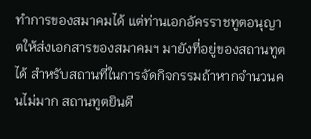ทำการของสมาคมได้ แต่ท่านเอกอัครราชทูตอนุญาตให้ส่งเอกสารของสมาคมฯ มายังที่อยู่ของสถานทูตได้ สำหรับสถานที่ในการจัดกิจกรรมถ้าหากจำนวนคนไม่มาก สถานทูตยินดี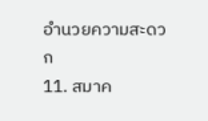อำนวยความสะดวก
11. สมาค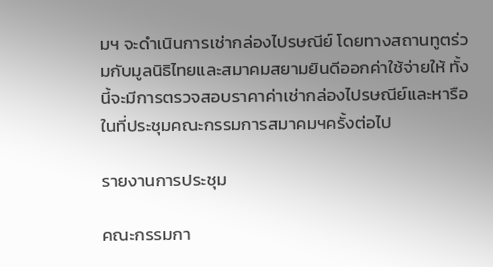มฯ จะดำเนินการเช่ากล่องไปรษณีย์ โดยทางสถานทูตร่วมกับมูลนิธิไทยและสมาคมสยามยินดีออกค่าใช้จ่ายให้ ทั้งนี้จะมีการตรวจสอบราคาค่าเช่ากล่องไปรษณีย์และหารือในที่ประชุมคณะกรรมการสมาคมฯครั้งต่อไป

รายงานการประชุม

คณะกรรมกา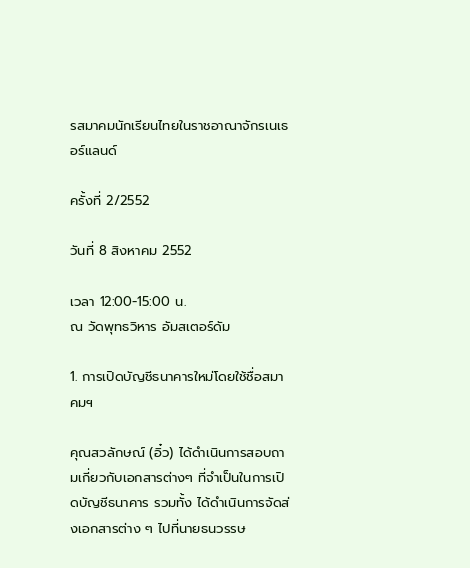รสมาคมนักเรียนไทยในราชอาณาจักรเนเธอร์แลนด์

ครั้งที่ 2/2552

วันที่ 8 สิงหาคม 2552

เวลา 12:00-15:00 น.
ณ วัดพุทธวิหาร อัมสเตอร์ดัม

1. การเปิดบัญชีธนาคารใหม่โดยใช้ชื่อสมาคมฯ

คุณสวลักษณ์ (อิ๋ว) ได้ดำเนินการสอบถามเกี่ยวกับเอกสารต่างๆ ที่จำเป็นในการเปิดบัญชีธนาคาร รวมทั้ง ได้ดำเนินการจัดส่งเอกสารต่าง ๆ ไปที่นายธนวรรษ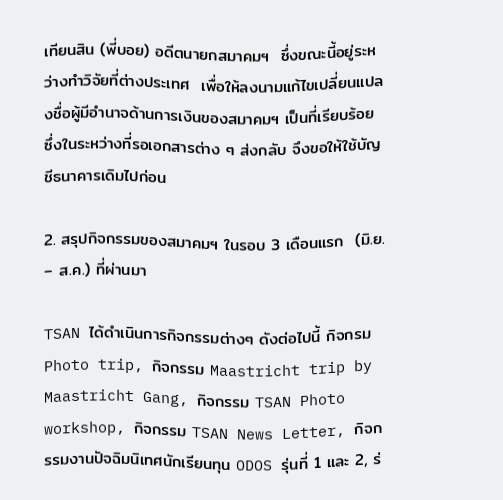เทียนสิน (พี่บอย) อดีตนายกสมาคมฯ  ซึ่งขณะนี้อยู่ระหว่างทำวิจัยที่ต่างประเทศ  เพื่อให้ลงนามแก้ไขเปลี่ยนแปลงชื่อผู้มีอำนาจด้านการเงินของสมาคมฯ เป็นที่เรียบร้อย ซึ่งในระหว่างที่รอเอกสารต่าง ๆ ส่งกลับ จึงขอให้ใช้บัญชีธนาคารเดิมไปก่อน

2. สรุปกิจกรรมของสมาคมฯ ในรอบ 3 เดือนแรก  (มิ.ย. – ส.ค.) ที่ผ่านมา

TSAN ได้ดำเนินการกิจกรรมต่างๆ ดังต่อไปนี้ กิจกรม Photo trip, กิจกรรม Maastricht trip by Maastricht Gang, กิจกรรม TSAN Photo workshop, กิจกรรม TSAN News Letter, กิจกรรมงานปัจฉิมนิเทศนักเรียนทุน ODOS รุ่นที่ 1 และ 2, ร่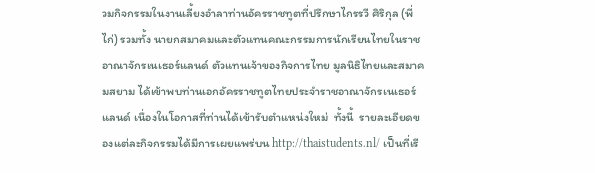วมกิจกรรมในงานเลี้ยงอำลาท่านอัครราชทูตที่ปรึกษาไกรรวี ศิริกุล (พี่ไก่) รวมทั้ง นายกสมาคมและตัวแทนคณะกรรมการนักเรียนไทยในราชอาณาจักรเนเธอร์แลนด์ ตัวแทนเจ้าของกิจการไทย มูลนิธิไทยและสมาคมสยาม ได้เข้าพบท่านเอกอัครราชทูตไทยประจำราชอาณาจักรเนเธอร์แลนด์ เนื่องในโอกาสที่ท่านได้เข้ารับตำแหน่งใหม่  ทั้งนี้  รายละเอียดของแต่ละกิจกรรมได้มีการเผยแพร่บน http://thaistudents.nl/ เป็นที่เรี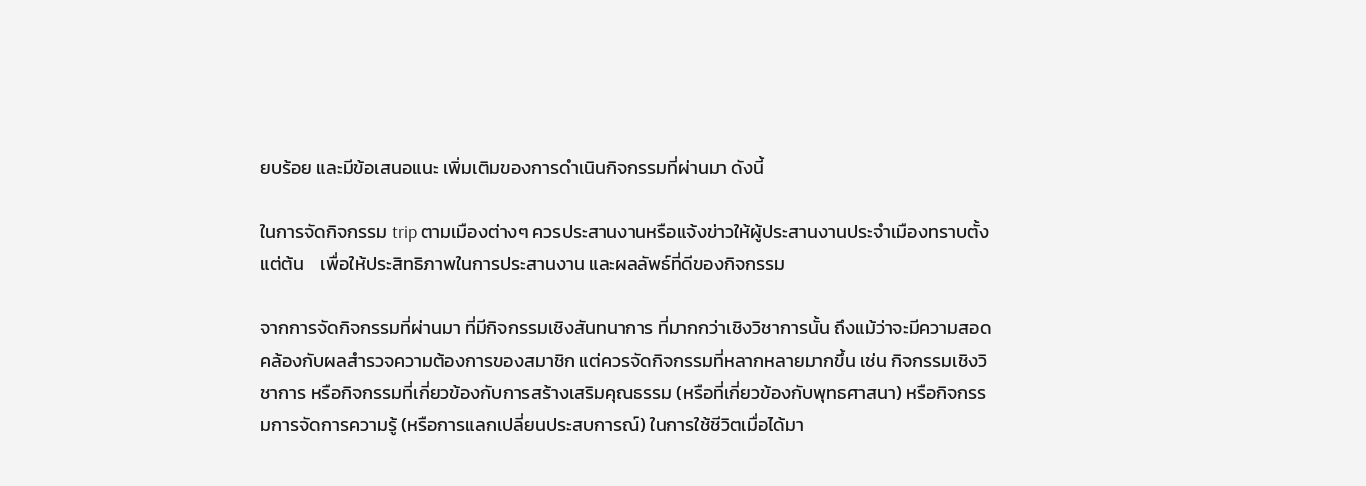ยบร้อย และมีข้อเสนอแนะ เพิ่มเติมของการดำเนินกิจกรรมที่ผ่านมา ดังนี้

ในการจัดกิจกรรม trip ตามเมืองต่างๆ ควรประสานงานหรือแจ้งข่าวให้ผู้ประสานงานประจำเมืองทราบตั้งแต่ต้น    เพื่อให้ประสิทธิภาพในการประสานงาน และผลลัพธ์ที่ดีของกิจกรรม

จากการจัดกิจกรรมที่ผ่านมา ที่มีกิจกรรมเชิงสันทนาการ ที่มากกว่าเชิงวิชาการนั้น ถึงแม้ว่าจะมีความสอดคล้องกับผลสำรวจความต้องการของสมาชิก แต่ควรจัดกิจกรรมที่หลากหลายมากขึ้น เช่น กิจกรรมเชิงวิชาการ หรือกิจกรรมที่เกี่ยวข้องกับการสร้างเสริมคุณธรรม (หรือที่เกี่ยวข้องกับพุทธศาสนา) หรือกิจกรรมการจัดการความรู้ (หรือการแลกเปลี่ยนประสบการณ์) ในการใช้ชีวิตเมื่อได้มา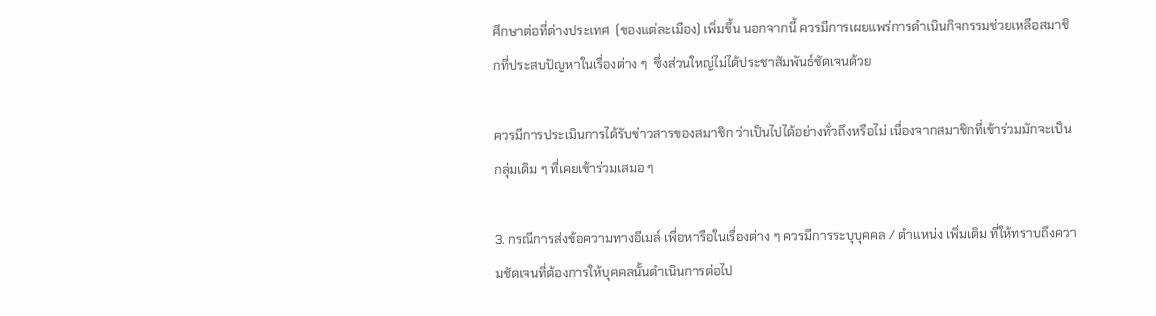ศึกษาต่อที่ต่างประเทศ  (ของแต่ละเมือง) เพิ่มขึ้น นอกจากนี้ ควรมีการเผยแพร่การดำเนินกิจกรรมช่วยเหลือสมาชิกที่ประสบปัญหาในเรื่องต่าง ๆ  ซึ่งส่วนใหญ่ไม่ได้ประชาสัมพันธ์ชัดเจนด้วย

ควรมีการประเมินการได้รับข่าวสารของสมาชิก ว่าเป็นไปได้อย่างทั่วถึงหรือไม่ เนื่องจากสมาชิกที่เข้าร่วมมักจะเป็นกลุ่มเดิม ๆ ที่เคยเข้าร่วมเสมอ ๆ

3. กรณีการส่งข้อความทางอีเมล์ เพื่อหารือในเรื่องต่าง ๆ ควรมีการระบุบุคคล / ตำแหน่ง เพิ่มเติม ที่ให้ทราบถึงความชัดเจนที่ต้องการให้บุคคลนั้นดำเนินการต่อไป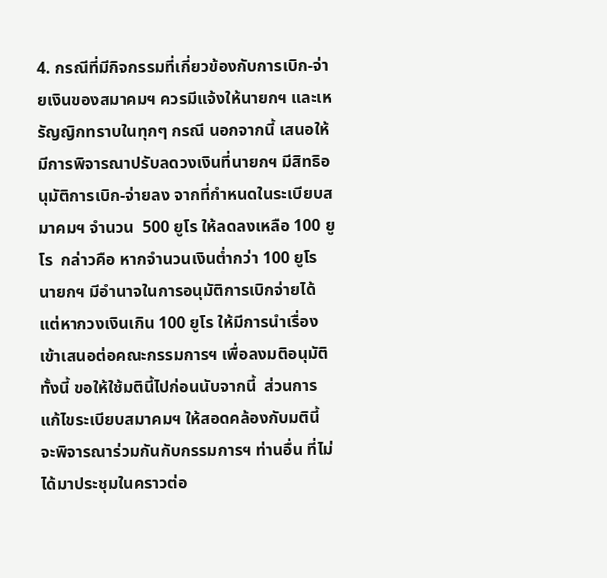4. กรณีที่มีกิจกรรมที่เกี่ยวข้องกับการเบิก-จ่ายเงินของสมาคมฯ ควรมีแจ้งให้นายกฯ และเหรัญญิกทราบในทุกๆ กรณี นอกจากนี้ เสนอให้มีการพิจารณาปรับลดวงเงินที่นายกฯ มีสิทธิอนุมัติการเบิก-จ่ายลง จากที่กำหนดในระเบียบสมาคมฯ จำนวน  500 ยูโร ให้ลดลงเหลือ 100 ยูโร  กล่าวคือ หากจำนวนเงินต่ำกว่า 100 ยูโร นายกฯ มีอำนาจในการอนุมัติการเบิกจ่ายได้  แต่หากวงเงินเกิน 100 ยูโร ให้มีการนำเรื่องเข้าเสนอต่อคณะกรรมการฯ เพื่อลงมติอนุมัติ   ทั้งนี้ ขอให้ใช้มตินี้ไปก่อนนับจากนี้  ส่วนการแก้ไขระเบียบสมาคมฯ ให้สอดคล้องกับมตินี้ จะพิจารณาร่วมกันกับกรรมการฯ ท่านอื่น ที่ไม่ได้มาประชุมในคราวต่อ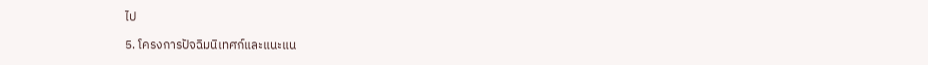ไป

5. โครงการปัจฉิมนิเทศก์และแนะแน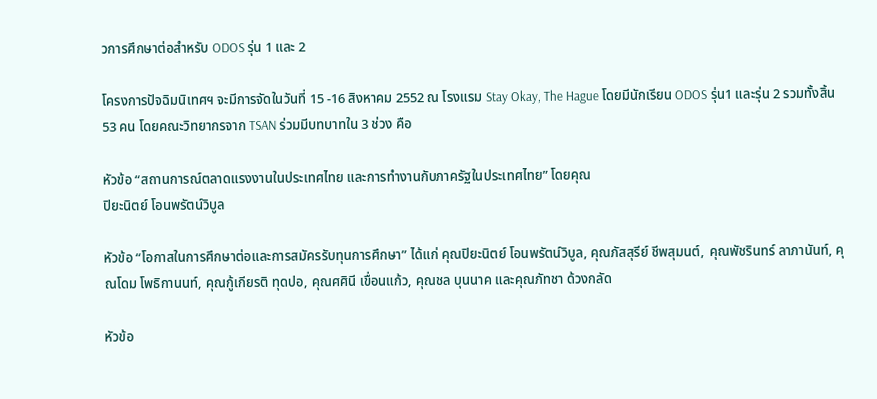วการศึกษาต่อสำหรับ ODOS รุ่น 1 และ 2

โครงการปัจฉิมนิเทศฯ จะมีการจัดในวันที่ 15 -16 สิงหาคม 2552 ณ โรงแรม Stay Okay, The Hague โดยมีนักเรียน ODOS รุ่น1 และรุ่น 2 รวมทั้งสิ้น 53 คน โดยคณะวิทยากรจาก TSAN ร่วมมีบทบาทใน 3 ช่วง คือ

หัวข้อ “สถานการณ์ตลาดแรงงานในประเทศไทย และการทํางานกับภาครัฐในประเทศไทย” โดยคุณ
ปิยะนิตย์ โอนพรัตน์วิบูล

หัวข้อ “โอกาสในการศึกษาต่อและการสมัครรับทุนการศึกษา” ได้แก่ คุณปิยะนิตย์ โอนพรัตน์วิบูล, คุณภัสสุรีย์ ชีพสุมนต์, คุณพัชรินทร์ ลาภานันท์, คุณโดม โพธิกานนท์, คุณกู้เกียรติ ทุดปอ, คุณศศินี เขื่อนแก้ว, คุณชล บุนนาค และคุณภัทชา ด้วงกลัด

หัวข้อ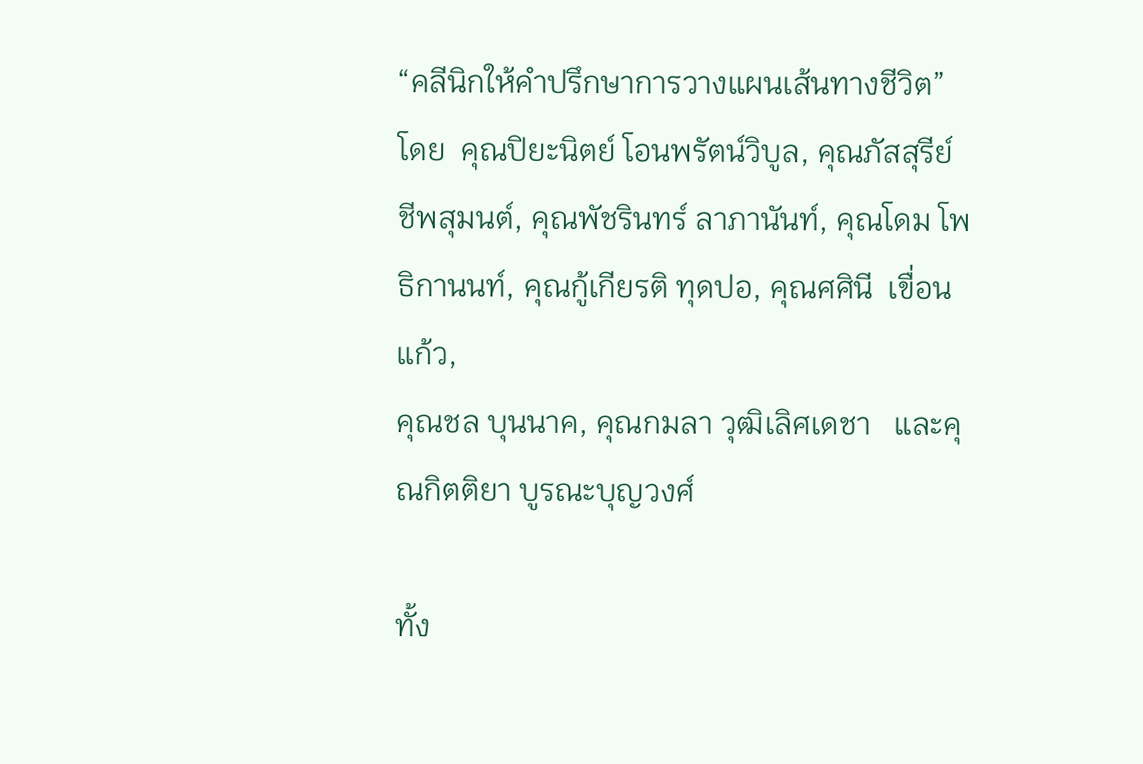“คลีนิกให้คําปรึกษาการวางแผนเส้นทางชีวิต” โดย  คุณปิยะนิตย์ โอนพรัตน์วิบูล, คุณภัสสุรีย์ ชีพสุมนต์, คุณพัชรินทร์ ลาภานันท์, คุณโดม โพธิกานนท์, คุณกู้เกียรติ ทุดปอ, คุณศศินี  เขื่อนแก้ว,
คุณชล บุนนาค, คุณกมลา วุฒิเลิศเดชา   และคุณกิตติยา บูรณะบุญวงศ์

ทั้ง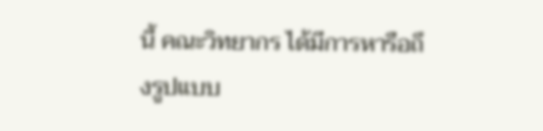นี้ คณะวิทยากร ได้มีการหารือถึงรูปแบบ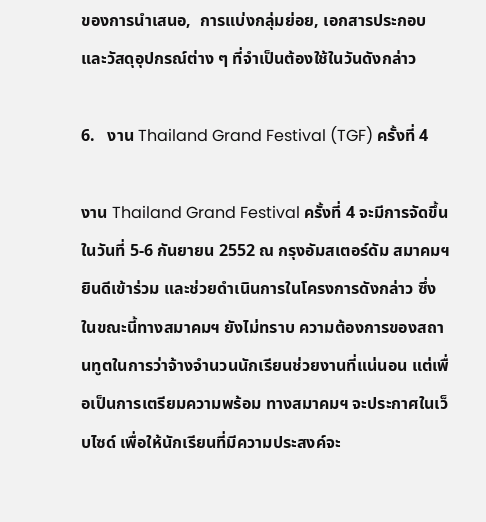ของการนำเสนอ,  การแบ่งกลุ่มย่อย, เอกสารประกอบ และวัสดุอุปกรณ์ต่าง ๆ ที่จำเป็นต้องใช้ในวันดังกล่าว

6.   งาน Thailand Grand Festival (TGF) ครั้งที่ 4

งาน Thailand Grand Festival ครั้งที่ 4 จะมีการจัดขึ้นในวันที่ 5-6 กันยายน 2552 ณ กรุงอัมสเตอร์ดัม สมาคมฯ ยินดีเข้าร่วม และช่วยดำเนินการในโครงการดังกล่าว ซึ่งในขณะนี้ทางสมาคมฯ ยังไม่ทราบ ความต้องการของสถานทูตในการว่าจ้างจำนวนนักเรียนช่วยงานที่แน่นอน แต่เพื่อเป็นการเตรียมความพร้อม ทางสมาคมฯ จะประกาศในเว็บไซด์ เพื่อให้นักเรียนที่มีความประสงค์จะ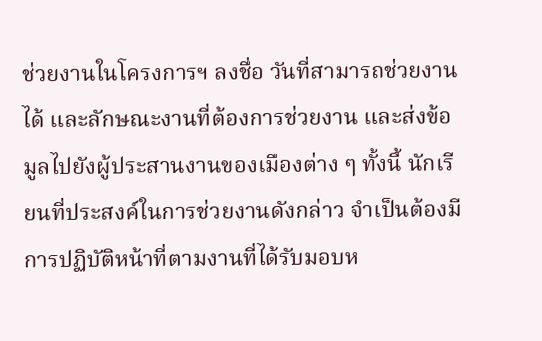ช่วยงานในโครงการฯ ลงชื่อ วันที่สามารถช่วยงานได้ และลักษณะงานที่ต้องการช่วยงาน และส่งข้อมูลไปยังผู้ประสานงานของเมืองต่าง ๆ ทั้งนี้ นักเรียนที่ประสงค์ในการช่วยงานดังกล่าว จำเป็นต้องมีการปฏิบัติหน้าที่ตามงานที่ได้รับมอบห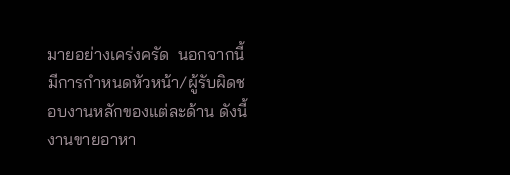มายอย่างเคร่งครัด  นอกจากนี้มีการกำหนดหัวหน้า/ผู้รับผิดชอบงานหลักของแต่ละด้าน ดังนี้ งานขายอาหา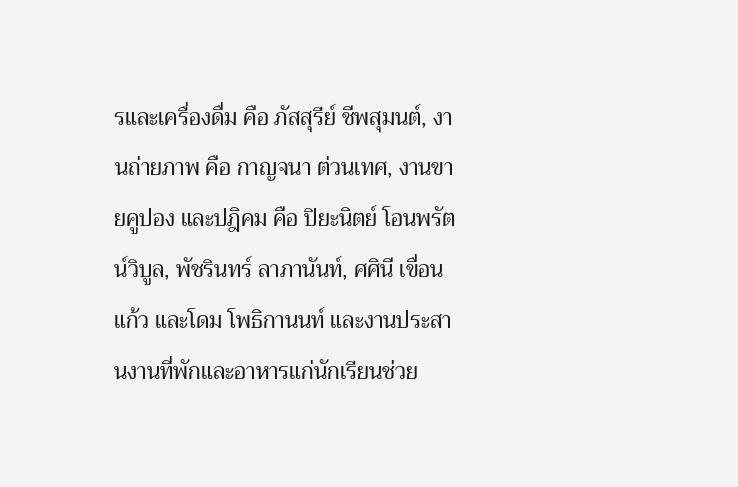รและเครื่องดื่ม คือ ภัสสุรีย์ ชีพสุมนต์, งานถ่ายภาพ คือ กาญจนา ต่วนเทศ, งานขายคูปอง และปฎิคม คือ ปิยะนิตย์ โอนพรัตน์วิบูล, พัชรินทร์ ลาภานันท์, ศศินี เขื่อนแก้ว และโดม โพธิกานนท์ และงานประสานงานที่พักและอาหารแก่นักเรียนช่วย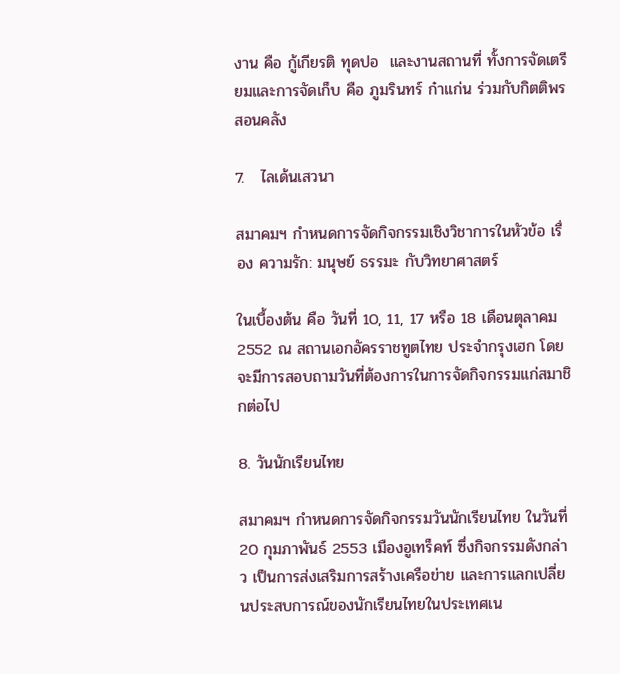งาน คือ กู้เกียรติ ทุดปอ  และงานสถานที่ ทั้งการจัดเตรียมและการจัดเก็บ คือ ภูมรินทร์ ก๋าแก่น ร่วมกับกิตติพร สอนคลัง

7.   ไลเด้นเสวนา

สมาคมฯ กำหนดการจัดกิจกรรมเชิงวิชาการในหัวข้อ เรื่อง ความรัก: มนุษย์ ธรรมะ กับวิทยาศาสตร์

ในเบื้องต้น คือ วันที่ 10, 11, 17 หรือ 18 เดือนตุลาคม 2552 ณ สถานเอกอัครราชทูตไทย ประจำกรุงเฮก โดยจะมีการสอบถามวันที่ต้องการในการจัดกิจกรรมแก่สมาชิกต่อไป

8. วันนักเรียนไทย

สมาคมฯ กำหนดการจัดกิจกรรมวันนักเรียนไทย ในวันที่ 20 กุมภาพันธ์ 2553 เมืองอูเทร็คท์ ซึ่งกิจกรรมดังกล่าว เป็นการส่งเสริมการสร้างเครือข่าย และการแลกเปลี่ยนประสบการณ์ของนักเรียนไทยในประเทศเน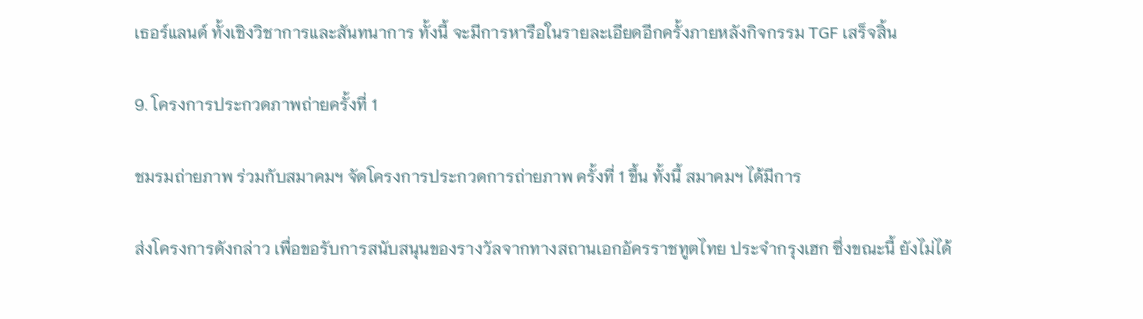เธอร์แลนด์ ทั้งเชิงวิชาการและสันทนาการ ทั้งนี้ จะมีการหารือในรายละเอียดอีกครั้งภายหลังกิจกรรม TGF เสร็จสิ้น

9. โครงการประกวดภาพถ่ายครั้งที่ 1

ชมรมถ่ายภาพ ร่วมกับสมาคมฯ จัดโครงการประกวดการถ่ายภาพ ครั้งที่ 1 ขึ้น ทั้งนี้ สมาคมฯ ได้มีการ

ส่งโครงการดังกล่าว เพื่อขอรับการสนับสนุนของรางวัลจากทางสถานเอกอัครราชทูตไทย ประจำกรุงเฮก ซึ่งขณะนี้ ยังไม่ได้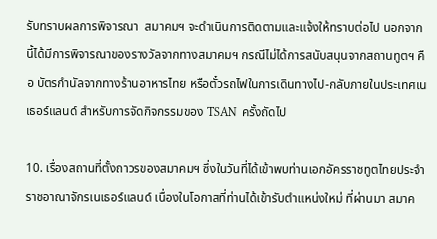รับทราบผลการพิจารณา  สมาคมฯ จะดำเนินการติดตามและแจ้งให้ทราบต่อไป นอกจากนี้ได้มีการพิจารณาของรางวัลจากทางสมาคมฯ กรณีไม่ได้การสนับสนุนจากสถานทูตฯ คือ บัตรกำนัลจากทางร้านอาหารไทย หรือตั๋วรถไฟในการเดินทางไป-กลับภายในประเทศเนเธอร์แลนด์ สำหรับการจัดกิจกรรมของ TSAN  ครั้งถัดไป

10. เรื่องสถานที่ตั้งถาวรของสมาคมฯ ซึ่งในวันที่ได้เข้าพบท่านเอกอัครราชทูตไทยประจำราชอาณาจักรเนเธอร์แลนด์ เนื่องในโอกาสที่ท่านได้เข้ารับตำแหน่งใหม่ ที่ผ่านมา สมาค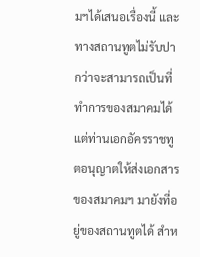มฯได้เสนอเรื่องนี้ และ ทางสถานทูตไม่รับปากว่าจะสามารถเป็นที่ทำการของสมาคมได้ แต่ท่านเอกอัครราชทูตอนุญาตให้ส่งเอกสารของสมาคมฯ มายังที่อยู่ของสถานทูตได้ สำห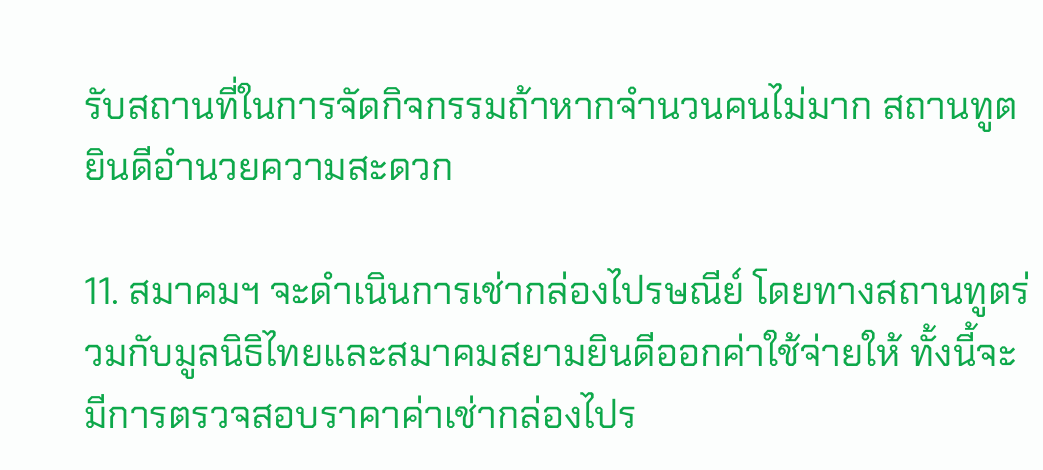รับสถานที่ในการจัดกิจกรรมถ้าหากจำนวนคนไม่มาก สถานทูตยินดีอำนวยความสะดวก

11. สมาคมฯ จะดำเนินการเช่ากล่องไปรษณีย์ โดยทางสถานทูตร่วมกับมูลนิธิไทยและสมาคมสยามยินดีออกค่าใช้จ่ายให้ ทั้งนี้จะมีการตรวจสอบราคาค่าเช่ากล่องไปร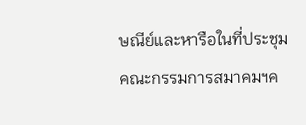ษณีย์และหารือในที่ประชุมคณะกรรมการสมาคมฯค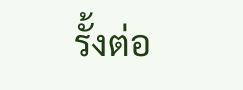รั้งต่อ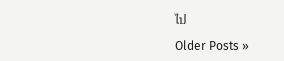ไป

Older Posts »